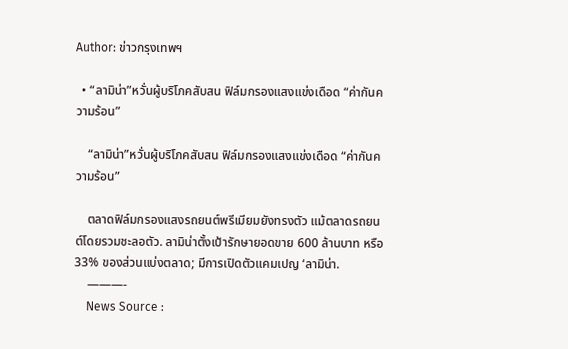Author: ข่าวกรุงเทพฯ

  • “ลามิน่า”หวั่นผู้บริโภคสับสน ฟิล์มกรองแสงแข่งเดือด “ค่ากันความร้อน”

    “ลามิน่า”หวั่นผู้บริโภคสับสน ฟิล์มกรองแสงแข่งเดือด “ค่ากันความร้อน”

    ตลาดฟิล์มกรองแสงรถยนต์พรีเมียมยังทรงตัว แม้ตลาดรถยนต์โดยรวมชะลอตัว. ลามิน่าตั้งเป้ารักษายอดขาย 600 ล้านบาท หรือ 33% ของส่วนแบ่งตลาด; มีการเปิดตัวแคมเปญ ‘ลามิน่า.
    ———-
    News Source :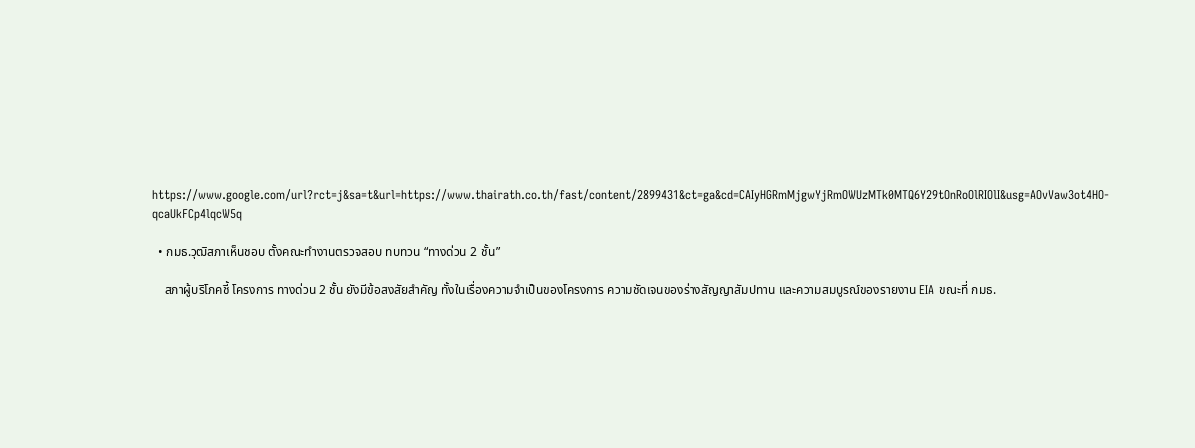https://www.google.com/url?rct=j&sa=t&url=https://www.thairath.co.th/fast/content/2899431&ct=ga&cd=CAIyHGRmMjgwYjRmOWUzMTk0MTQ6Y29tOnRoOlRIOlI&usg=AOvVaw3ot4HO-qcaUkFCp4lqcW5q

  • กมธ.วุฒิสภาเห็นชอบ ตั้งคณะทำงานตรวจสอบ ทบทวน “ทางด่วน 2 ชั้น”

    สภาผู้บริโภคชี้ โครงการ ทางด่วน 2 ชั้น ยังมีข้อสงสัยสำคัญ ทั้งในเรื่องความจำเป็นของโครงการ ความชัดเจนของร่างสัญญาสัมปทาน และความสมบูรณ์ของรายงาน EIA ขณะที่ กมธ.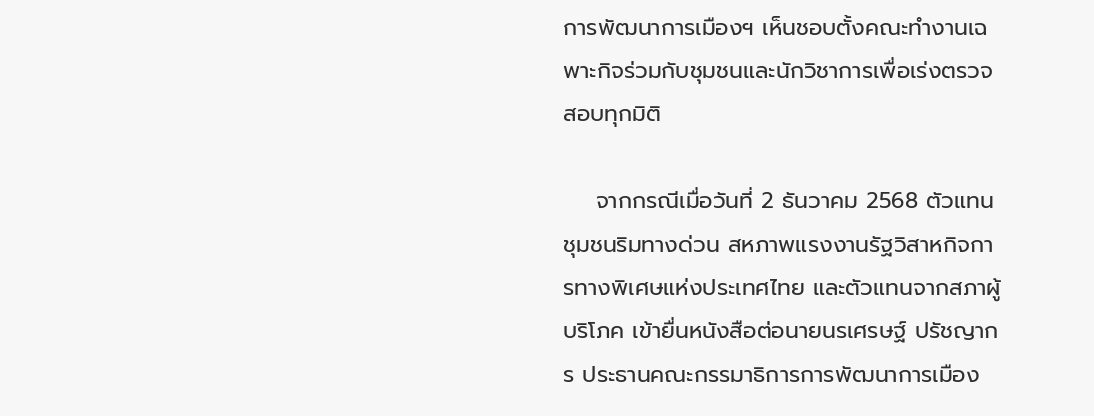การพัฒนาการเมืองฯ เห็นชอบตั้งคณะทำงานเฉพาะกิจร่วมกับชุมชนและนักวิชาการเพื่อเร่งตรวจสอบทุกมิติ

    จากกรณีเมื่อวันที่ 2 ธันวาคม 2568 ตัวแทนชุมชนริมทางด่วน สหภาพแรงงานรัฐวิสาหกิจการทางพิเศษแห่งประเทศไทย และตัวแทนจากสภาผู้บริโภค เข้ายื่นหนังสือต่อนายนรเศรษฐ์ ปรัชญากร ประธานคณะกรรมาธิการการพัฒนาการเมือง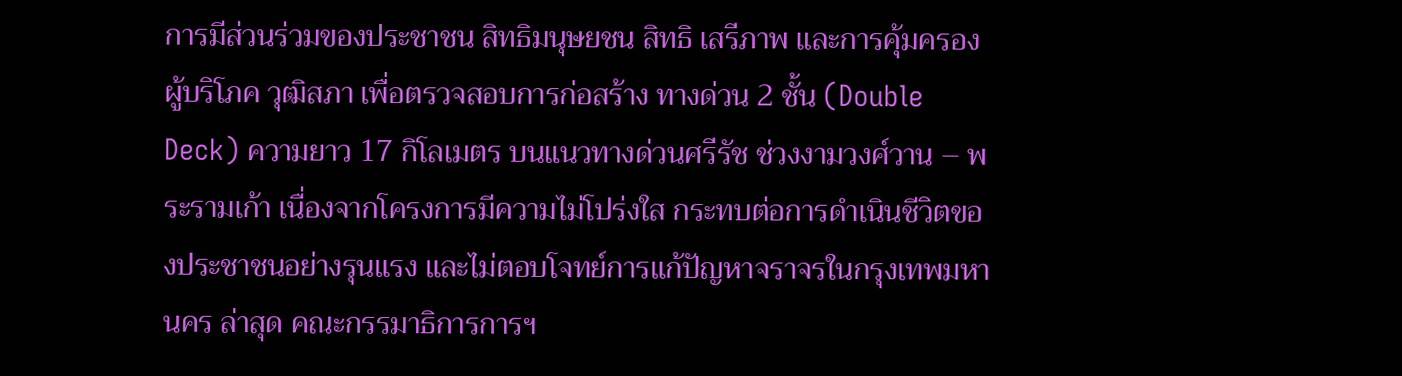การมีส่วนร่วมของประชาชน สิทธิมนุษยชน สิทธิ เสรีภาพ และการคุ้มครองผู้บริโภค วุฒิสภา เพื่อตรวจสอบการก่อสร้าง ทางด่วน 2 ชั้น (Double Deck) ความยาว 17 กิโลเมตร บนแนวทางด่วนศรีรัช ช่วงงามวงศ์วาน – พระรามเก้า เนื่องจากโครงการมีความไม่โปร่งใส กระทบต่อการดำเนินชีวิตของประชาชนอย่างรุนแรง และไม่ตอบโจทย์การแก้ปัญหาจราจรในกรุงเทพมหานคร ล่าสุด คณะกรรมาธิการการฯ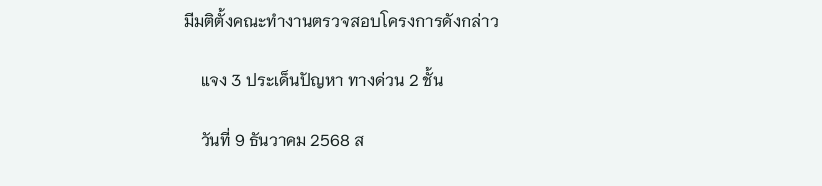มีมติตั้งคณะทำงานตรวจสอบโครงการดังกล่าว

    แจง 3 ประเด็นปัญหา ทางด่วน 2 ชั้น

    วันที่ 9 ธันวาคม 2568 ส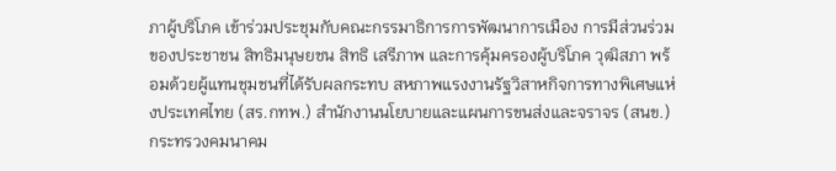ภาผู้บริโภค เข้าร่วมประชุมกับคณะกรรมาธิการการพัฒนาการเมือง การมีส่วนร่วมของประชาชน สิทธิมนุษยชน สิทธิ เสรีภาพ และการคุ้มครองผู้บริโภค วุฒิสภา พร้อมด้วยผู้แทนชุมชนที่ได้รับผลกระทบ สหภาพแรงงานรัฐวิสาหกิจการทางพิเศษแห่งประเทศไทย (สร.กทพ.) สำนักงานนโยบายและแผนการขนส่งและจราจร (สนข.) กระทรวงคมนาคม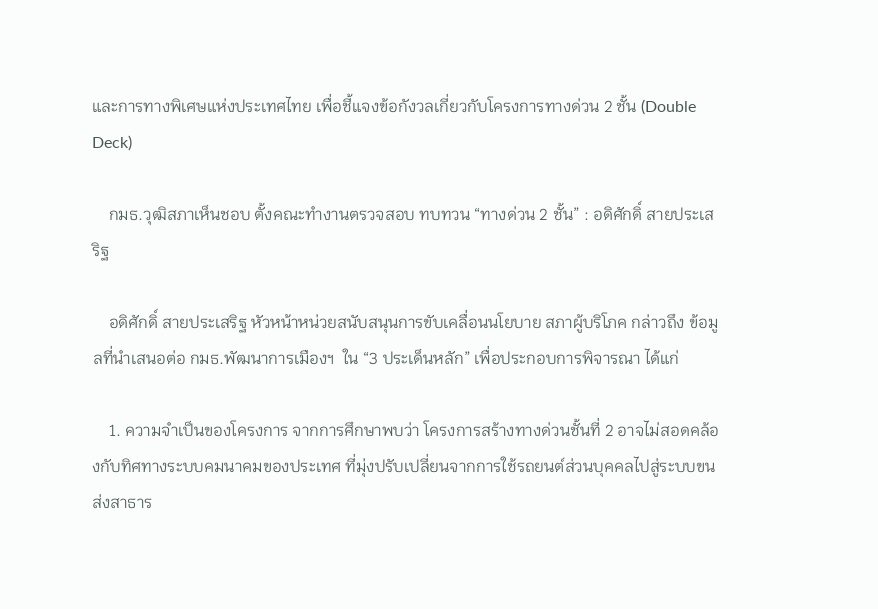และการทางพิเศษแห่งประเทศไทย เพื่อชี้แจงข้อกังวลเกี่ยวกับโครงการทางด่วน 2 ชั้น (Double Deck)

    กมธ.วุฒิสภาเห็นชอบ ตั้งคณะทำงานตรวจสอบ ทบทวน “ทางด่วน 2 ชั้น” : อดิศักดิ์ สายประเสริฐ

    อดิศักดิ์ สายประเสริฐ หัวหน้าหน่วยสนับสนุนการขับเคลื่อนนโยบาย สภาผู้บริโภค กล่าวถึง ข้อมูลที่นำเสนอต่อ กมธ.พัฒนาการเมืองฯ  ใน “3 ประเด็นหลัก” เพื่อประกอบการพิจารณา ได้แก่

    1. ความจำเป็นของโครงการ จากการศึกษาพบว่า โครงการสร้างทางด่วนชั้นที่ 2 อาจไม่สอดคล้องกับทิศทางระบบคมนาคมของประเทศ ที่มุ่งปรับเปลี่ยนจากการใช้รถยนต์ส่วนบุคคลไปสู่ระบบขนส่งสาธาร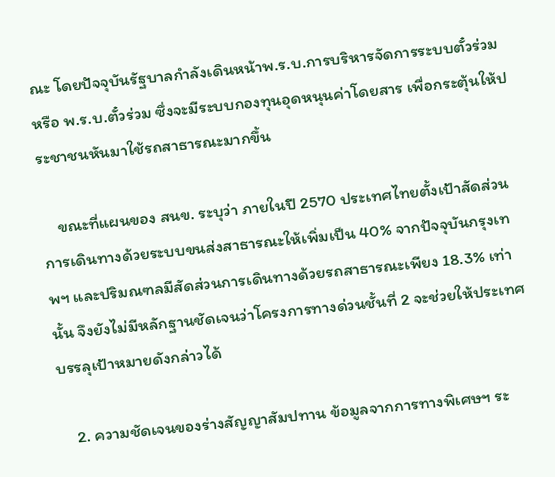ณะ โดยปัจจุบันรัฐบาลกำลังเดินหน้าพ.ร.บ.การบริหารจัดการระบบตั๋วร่วม หรือ พ.ร.บ.ตั๋วร่วม ซึ่งจะมีระบบกองทุนอุดหนุนค่าโดยสาร เพื่อกระตุ้นให้ประชาชนหันมาใช้รถสาธารณะมากขึ้น

    ขณะที่แผนของ สนข. ระบุว่า ภายในปี 2570 ประเทศไทยตั้งเป้าสัดส่วนการเดินทางด้วยระบบขนส่งสาธารณะให้เพิ่มเป็น 40% จากปัจจุบันกรุงเทพฯ และปริมณฑลมีสัดส่วนการเดินทางด้วยรถสาธารณะเพียง 18.3% เท่านั้น จึงยังไม่มีหลักฐานชัดเจนว่าโครงการทางด่วนชั้นที่ 2 จะช่วยให้ประเทศบรรลุเป้าหมายดังกล่าวได้

    2. ความชัดเจนของร่างสัญญาสัมปทาน ข้อมูลจากการทางพิเศษฯ ระ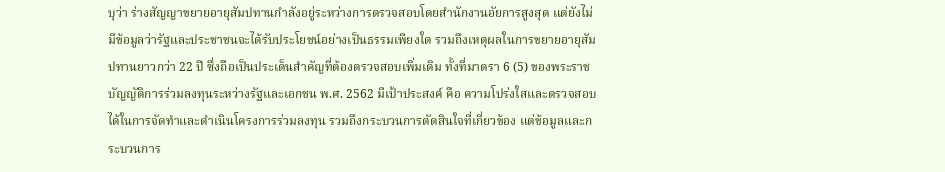บุว่า ร่างสัญญาขยายอายุสัมปทานกำลังอยู่ระหว่างการตรวจสอบโดยสำนักงานอัยการสูงสุด แต่ยังไม่มีข้อมูลว่ารัฐและประชาชนจะได้รับประโยชน์อย่างเป็นธรรมเพียงใด รวมถึงเหตุผลในการขยายอายุสัมปทานยาวกว่า 22 ปี ซึ่งถือเป็นประเด็นสำคัญที่ต้องตรวจสอบเพิ่มเติม ทั้งที่มาตรา 6 (5) ของพระราชบัญญัติการร่วมลงทุนระหว่างรัฐและเอกชน พ.ศ. 2562 มีเป้าประสงค์ คือ ความโปร่งใสและตรวจสอบได้ในการจัดทำและดำเนินโครงการร่วมลงทุน รวมถึงกระบวนการตัดสินใจที่เกี่ยวข้อง แต่ข้อมูลและกระบวนการ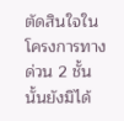ตัดสินใจในโครงการทางด่วน 2 ชั้น นั้นยังมิได้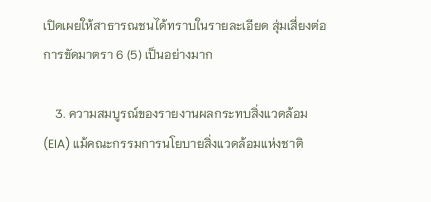เปิดเผยให้สาธารณชนได้ทราบในรายละเอียด สุ่มเสี่ยงต่อการขัดมาตรา 6 (5) เป็นอย่างมาก

    3. ความสมบูรณ์ของรายงานผลกระทบสิ่งแวดล้อม (EIA) แม้คณะกรรมการนโยบายสิ่งแวดล้อมแห่งชาติ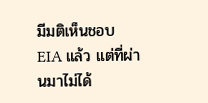มีมติเห็นชอบ EIA แล้ว แต่ที่ผ่านมาไม่ได้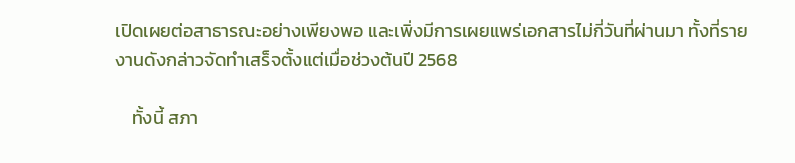เปิดเผยต่อสาธารณะอย่างเพียงพอ และเพิ่งมีการเผยแพร่เอกสารไม่กี่วันที่ผ่านมา ทั้งที่รายงานดังกล่าวจัดทำเสร็จตั้งแต่เมื่อช่วงต้นปี 2568

    ทั้งนี้ สภา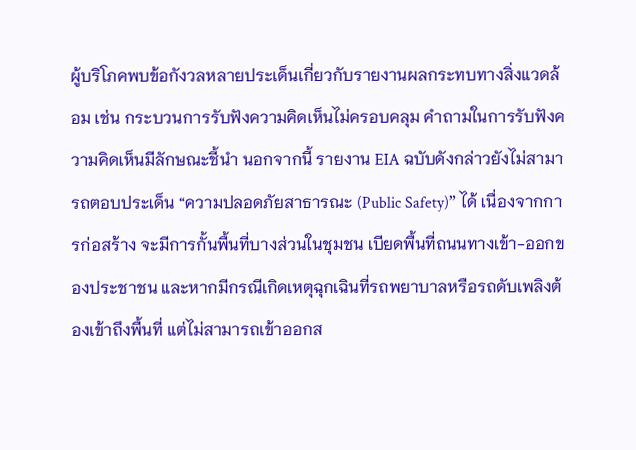ผู้บริโภคพบข้อกังวลหลายประเด็นเกี่ยวกับรายงานผลกระทบทางสิ่งแวดล้อม เช่น กระบวนการรับฟังความคิดเห็นไม่ครอบคลุม คำถามในการรับฟังความคิดเห็นมีลักษณะชี้นำ นอกจากนี้ รายงาน EIA ฉบับดังกล่าวยังไม่สามารถตอบประเด็น “ความปลอดภัยสาธารณะ (Public Safety)” ได้ เนื่องจากการก่อสร้าง จะมีการกั้นพื้นที่บางส่วนในชุมชน เบียดพื้นที่ถนนทางเข้า-ออกของประชาชน และหากมีกรณีเกิดเหตุฉุกเฉินที่รถพยาบาลหรือรถดับเพลิงต้องเข้าถึงพื้นที่ แต่ไม่สามารถเข้าออกส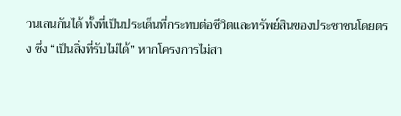วนเลนกันได้ ทั้งที่เป็นประเด็นที่กระทบต่อชีวิตและทรัพย์สินของประชาชนโดยตรง ซึ่ง “เป็นสิ่งที่รับไม่ได้” หากโครงการไม่สา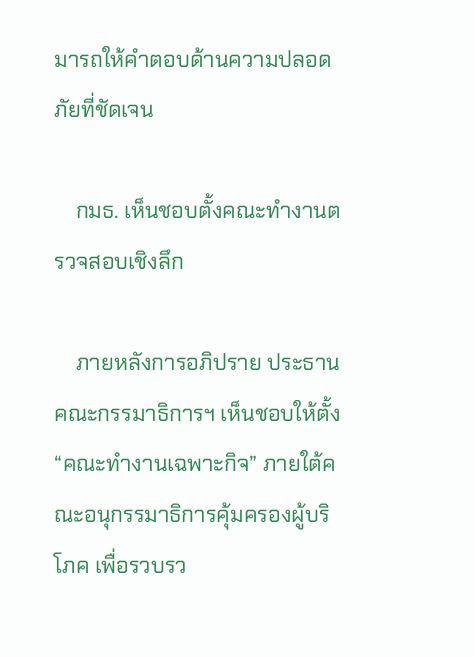มารถให้คำตอบด้านความปลอดภัยที่ชัดเจน

    กมธ. เห็นชอบตั้งคณะทำงานตรวจสอบเชิงลึก

    ภายหลังการอภิปราย ประธานคณะกรรมาธิการฯ เห็นชอบให้ตั้ง “คณะทำงานเฉพาะกิจ” ภายใต้คณะอนุกรรมาธิการคุ้มครองผู้บริโภค เพื่อรวบรว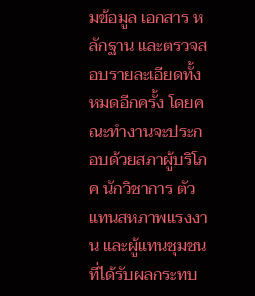มข้อมูล เอกสาร หลักฐาน และตรวจสอบรายละเอียดทั้งหมดอีกครั้ง โดยคณะทำงานจะประกอบด้วยสภาผู้บริโภค นักวิชาการ ตัวแทนสหภาพแรงงาน และผู้แทนชุมชนที่ได้รับผลกระทบ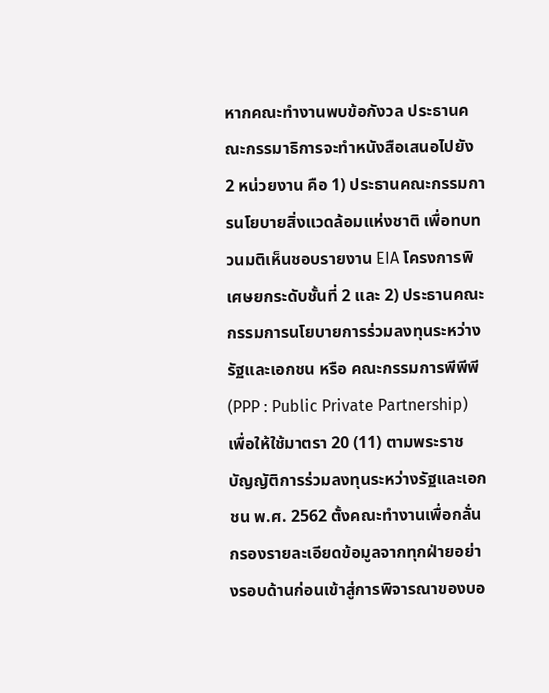หากคณะทำงานพบข้อกังวล ประธานคณะกรรมาธิการจะทำหนังสือเสนอไปยัง 2 หน่วยงาน คือ 1) ประธานคณะกรรมการนโยบายสิ่งแวดล้อมแห่งชาติ เพื่อทบทวนมติเห็นชอบรายงาน EIA โครงการพิเศษยกระดับชั้นที่ 2 และ 2) ประธานคณะกรรมการนโยบายการร่วมลงทุนระหว่างรัฐและเอกชน หรือ คณะกรรมการพีพีพี (PPP : Public Private Partnership) เพื่อให้ใช้มาตรา 20 (11) ตามพระราชบัญญัติการร่วมลงทุนระหว่างรัฐและเอกชน พ.ศ. 2562 ตั้งคณะทำงานเพื่อกลั่นกรองรายละเอียดข้อมูลจากทุกฝ่ายอย่างรอบด้านก่อนเข้าสู่การพิจารณาของบอ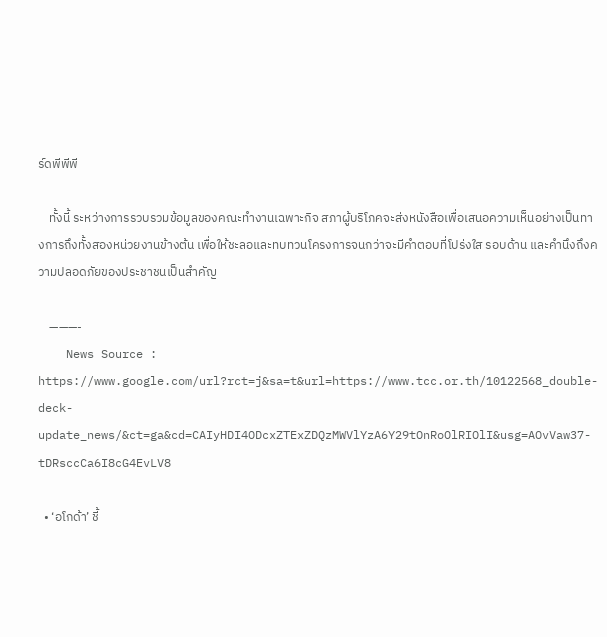ร์ดพีพีพี

    ทั้งนี้ ระหว่างการรวบรวมข้อมูลของคณะทำงานเฉพาะกิจ สภาผู้บริโภคจะส่งหนังสือเพื่อเสนอความเห็นอย่างเป็นทางการถึงทั้งสองหน่วยงานข้างต้น เพื่อให้ชะลอและทบทวนโครงการจนกว่าจะมีคำตอบที่โปร่งใส รอบด้าน และคำนึงถึงความปลอดภัยของประชาชนเป็นสำคัญ

    ———-
    News Source : https://www.google.com/url?rct=j&sa=t&url=https://www.tcc.or.th/10122568_double-deck-update_news/&ct=ga&cd=CAIyHDI4ODcxZTExZDQzMWVlYzA6Y29tOnRoOlRIOlI&usg=AOvVaw37-tDRsccCa6I8cG4EvLV8

  • ‘อโกด้า’ ชี้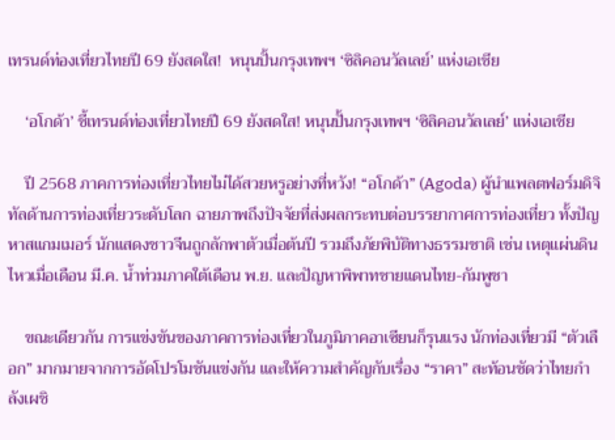เทรนด์ท่องเที่ยวไทยปี 69 ยังสดใส!  หนุนปั้นกรุงเทพฯ ‘ซิลิคอนวัลเลย์’ แห่งเอเชีย

    ‘อโกด้า’ ชี้เทรนด์ท่องเที่ยวไทยปี 69 ยังสดใส! หนุนปั้นกรุงเทพฯ ‘ซิลิคอนวัลเลย์’ แห่งเอเชีย

    ปี 2568 ภาคการท่องเที่ยวไทยไม่ได้สวยหรูอย่างที่หวัง! “อโกด้า” (Agoda) ผู้นำแพลตฟอร์มดิจิทัลด้านการท่องเที่ยวระดับโลก ฉายภาพถึงปัจจัยที่ส่งผลกระทบต่อบรรยากาศการท่องเที่ยว ทั้งปัญหาสแกมเมอร์ นักแสดงชาวจีนถูกลักพาตัวเมื่อต้นปี รวมถึงภัยพิบัติทางธรรมชาติ เช่น เหตุแผ่นดินไหวเมื่อเดือน มี.ค. น้ำท่วมภาคใต้เดือน พ.ย. และปัญหาพิพาทชายแดนไทย-กัมพูชา

    ขณะเดียวกัน การแข่งขันของภาคการท่องเที่ยวในภูมิภาคอาเซียนก็รุนแรง นักท่องเที่ยวมี “ตัวเลือก” มากมายจากการอัดโปรโมชันแข่งกัน และให้ความสำคัญกับเรื่อง “ราคา” สะท้อนชัดว่าไทยกำลังเผชิ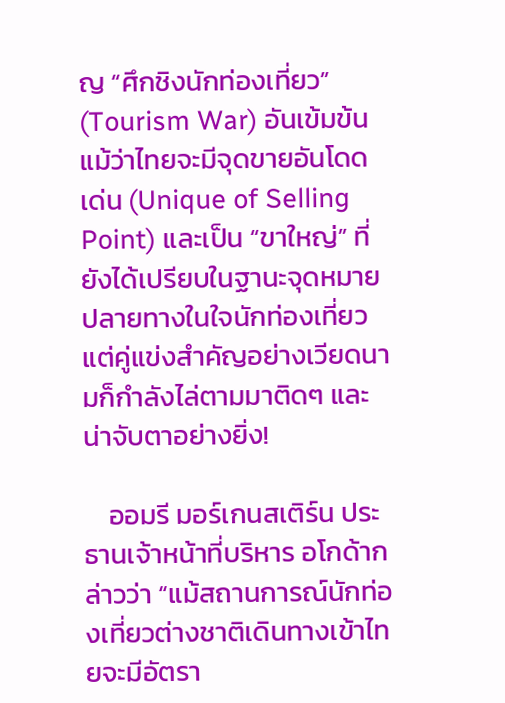ญ “ศึกชิงนักท่องเที่ยว” (Tourism War) อันเข้มข้น แม้ว่าไทยจะมีจุดขายอันโดดเด่น (Unique of Selling Point) และเป็น “ขาใหญ่” ที่ยังได้เปรียบในฐานะจุดหมายปลายทางในใจนักท่องเที่ยว แต่คู่แข่งสำคัญอย่างเวียดนามก็กำลังไล่ตามมาติดๆ และน่าจับตาอย่างยิ่ง!

    ออมรี มอร์เกนสเติร์น ประธานเจ้าหน้าที่บริหาร อโกด้ากล่าวว่า “แม้สถานการณ์นักท่องเที่ยวต่างชาติเดินทางเข้าไทยจะมีอัตรา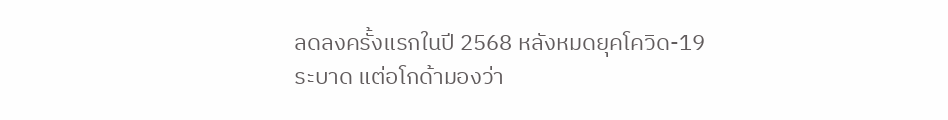ลดลงครั้งแรกในปี 2568 หลังหมดยุคโควิด-19 ระบาด แต่อโกด้ามองว่า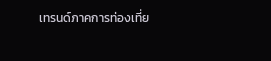เทรนด์ภาคการท่องเที่ย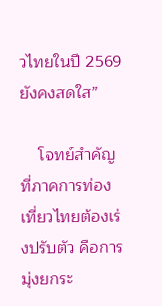วไทยในปี 2569 ยังคงสดใส”

    โจทย์สำคัญที่ภาคการท่องเที่ยวไทยต้องเร่งปรับตัว คือการมุ่งยกระ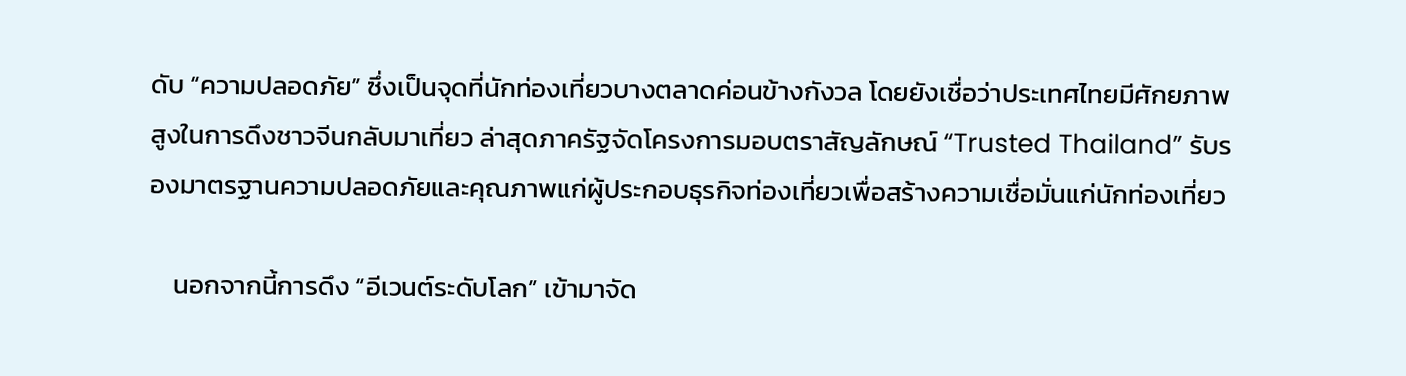ดับ “ความปลอดภัย” ซึ่งเป็นจุดที่นักท่องเที่ยวบางตลาดค่อนข้างกังวล โดยยังเชื่อว่าประเทศไทยมีศักยภาพสูงในการดึงชาวจีนกลับมาเที่ยว ล่าสุดภาครัฐจัดโครงการมอบตราสัญลักษณ์ “Trusted Thailand” รับรองมาตรฐานความปลอดภัยและคุณภาพแก่ผู้ประกอบธุรกิจท่องเที่ยวเพื่อสร้างความเชื่อมั่นแก่นักท่องเที่ยว

    นอกจากนี้การดึง “อีเวนต์ระดับโลก” เข้ามาจัด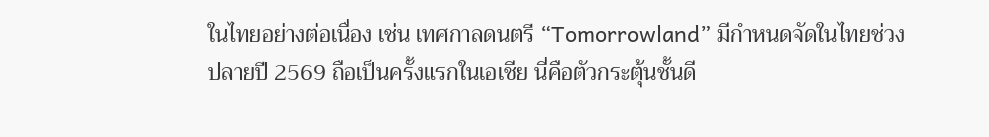ในไทยอย่างต่อเนื่อง เช่น เทศกาลดนตรี “Tomorrowland” มีกำหนดจัดในไทยช่วงปลายปี 2569 ถือเป็นครั้งแรกในเอเชีย นี่คือตัวกระตุ้นชั้นดี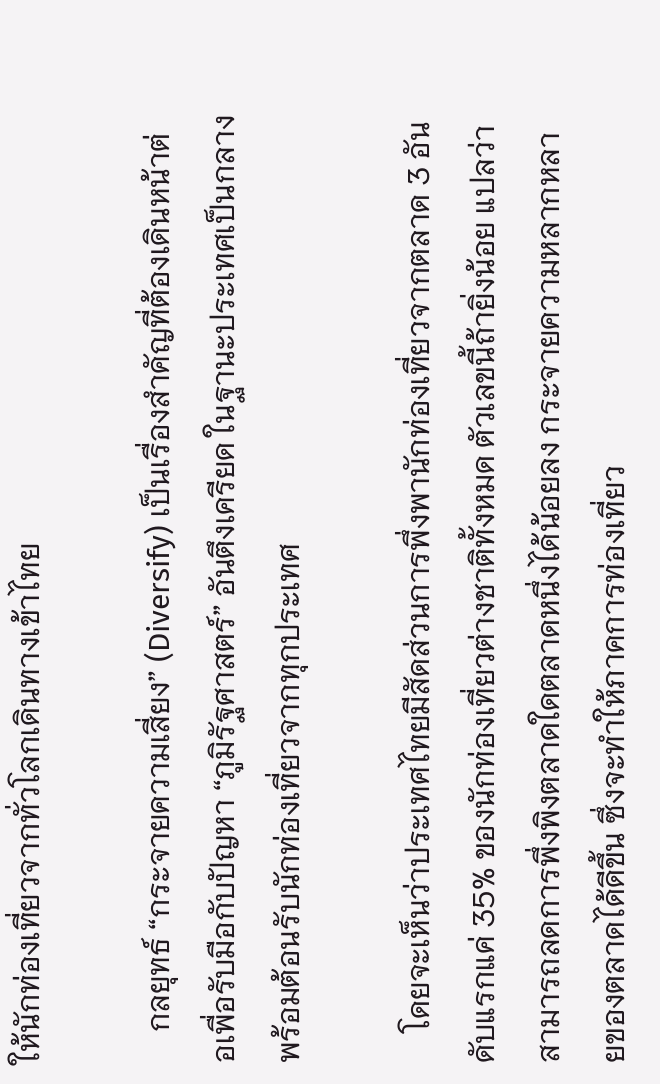ให้นักท่องเที่ยวจากทั่วโลกเดินทางเข้าไทย

    กลยุทธ์ “กระจายความเสี่ยง” (Diversify) เป็นเรื่องสำคัญที่ต้องเดินหน้าต่อเพื่อรับมือกับปัญหา “ภูมิรัฐศาสตร์” อันตึงเครียด ในฐานะประเทศเป็นกลางพร้อมต้อนรับนักท่องเที่ยวจากทุกประเทศ

    โดยจะเห็นว่าประเทศไทยมีสัดส่วนการพึ่งพานักท่องเที่ยวจากตลาด 3 อันดับแรกแค่ 35% ของนักท่องเที่ยวต่างชาติทั้งหมด ตัวเลขนี้ถ้ายิ่งน้อย แปลว่าสามารถลดการพึ่งพิงตลาดใดตลาดหนึ่งได้น้อยลง กระจายความหลากหลายของตลาดได้ดีขึ้น ซึ่งจะทำให้ภาคการท่องเที่ยว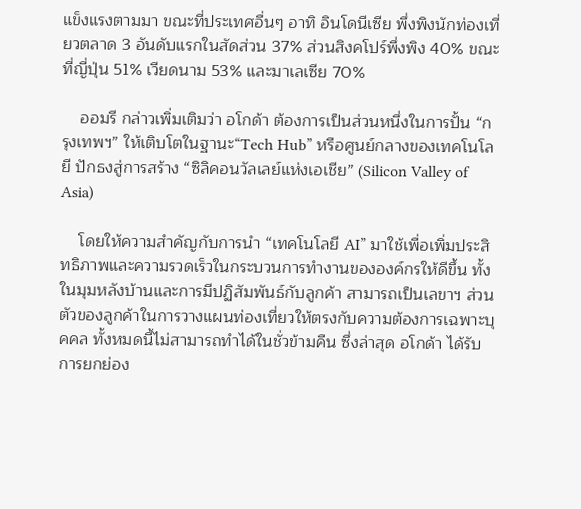แข็งแรงตามมา ขณะที่ประเทศอื่นๆ อาทิ อินโดนีเซีย พึ่งพิงนักท่องเที่ยวตลาด 3 อันดับแรกในสัดส่วน 37% ส่วนสิงคโปร์พึ่งพิง 40% ขณะที่ญี่ปุ่น 51% เวียดนาม 53% และมาเลเซีย 70%

    ออมรี กล่าวเพิ่มเติมว่า อโกด้า ต้องการเป็นส่วนหนึ่งในการปั้น “กรุงเทพฯ” ให้เติบโตในฐานะ“Tech Hub” หรือศูนย์กลางของเทคโนโลยี ปักธงสู่การสร้าง “ซิลิคอนวัลเลย์แห่งเอเชีย” (Silicon Valley of Asia)

    โดยให้ความสำคัญกับการนำ “เทคโนโลยี AI” มาใช้เพื่อเพิ่มประสิทธิภาพและความรวดเร็วในกระบวนการทำงานขององค์กรให้ดีขึ้น ทั้งในมุมหลังบ้านและการมีปฏิสัมพันธ์กับลูกค้า สามารถเป็นเลขาฯ ส่วนตัวของลูกค้าในการวางแผนท่องเที่ยวให้ตรงกับความต้องการเฉพาะบุคคล ทั้งหมดนี้ไม่สามารถทำได้ในชั่วข้ามคืน ซึ่งล่าสุด อโกด้า ได้รับการยกย่อง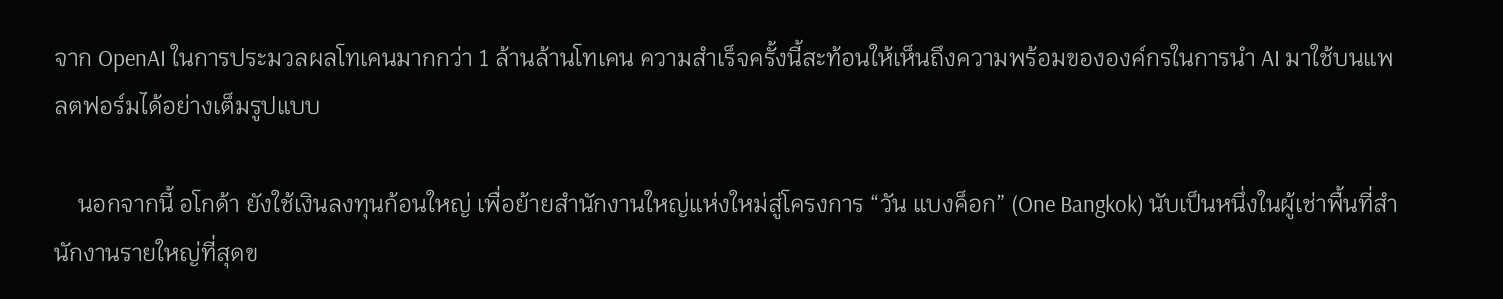จาก OpenAI ในการประมวลผลโทเคนมากกว่า 1 ล้านล้านโทเคน ความสำเร็จครั้งนี้สะท้อนให้เห็นถึงความพร้อมขององค์กรในการนำ AI มาใช้บนแพลตฟอร์มได้อย่างเต็มรูปแบบ

    นอกจากนี้ อโกด้า ยังใช้เงินลงทุนก้อนใหญ่ เพื่อย้ายสำนักงานใหญ่แห่งใหม่สู่โครงการ “วัน แบงค็อก” (One Bangkok) นับเป็นหนึ่งในผู้เช่าพื้นที่สำนักงานรายใหญ่ที่สุดข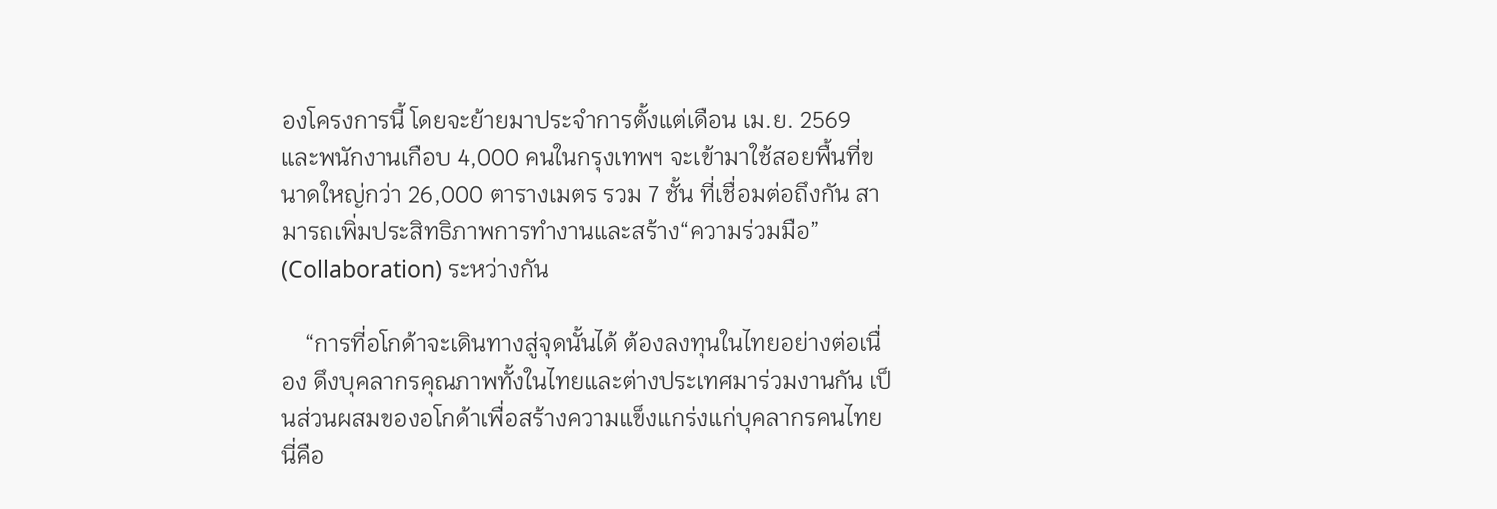องโครงการนี้ โดยจะย้ายมาประจำการตั้งแต่เดือน เม.ย. 2569 และพนักงานเกือบ 4,000 คนในกรุงเทพฯ จะเข้ามาใช้สอยพื้นที่ขนาดใหญ่กว่า 26,000 ตารางเมตร รวม 7 ชั้น ที่เชื่อมต่อถึงกัน สามารถเพิ่มประสิทธิภาพการทำงานและสร้าง“ความร่วมมือ” (Collaboration) ระหว่างกัน

    “การที่อโกด้าจะเดินทางสู่จุดนั้นได้ ต้องลงทุนในไทยอย่างต่อเนื่อง ดึงบุคลากรคุณภาพทั้งในไทยและต่างประเทศมาร่วมงานกัน เป็นส่วนผสมของอโกด้าเพื่อสร้างความแข็งแกร่งแก่บุคลากรคนไทย นี่คือ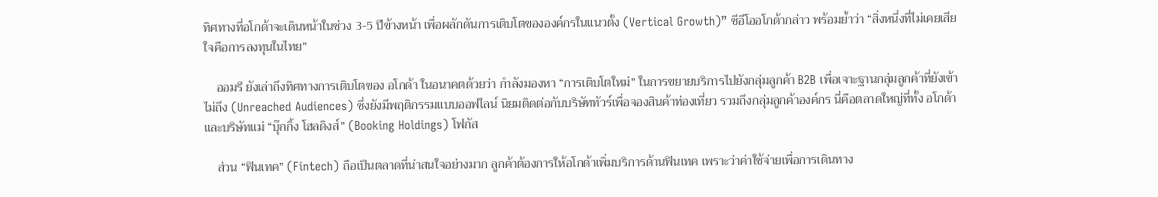ทิศทางที่อโกด้าจะเดินหน้าในช่วง 3-5 ปีข้างหน้า เพื่อผลักดันการเติบโตขององค์กรในแนวตั้ง (Vertical Growth)” ซีอีโออโกด้ากล่าว พร้อมย้ำว่า “สิ่งหนึ่งที่ไม่เคยเสียใจคือการลงทุนในไทย”

    ออมรี ยังเล่าถึงทิศทางการเติบโตของ อโกด้า ในอนาคตด้วยว่า กำลังมองหา “การเติบโตใหม่” ในการขยายบริการไปยังกลุ่มลูกค้า B2B เพื่อเจาะฐานกลุ่มลูกค้าที่ยังเข้าไม่ถึง (Unreached Audiences) ซึ่งยังมีพฤติกรรมแบบออฟไลน์ นิยมติดต่อกับบริษัททัวร์เพื่อจองสินค้าท่องเที่ยว รวมถึงกลุ่มลูกค้าองค์กร นี่คือตลาดใหญ่ที่ทั้ง อโกด้า และบริษัทแม่ “บุ๊กกิ้ง โฮลดิงส์” (Booking Holdings) โฟกัส

    ส่วน “ฟินเทค” (Fintech) ถือเป็นตลาดที่น่าสนใจอย่างมาก ลูกค้าต้องการให้อโกด้าเพิ่มบริการด้านฟินเทค เพราะว่าค่าใช้จ่ายเพื่อการเดินทาง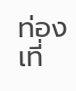ท่องเที่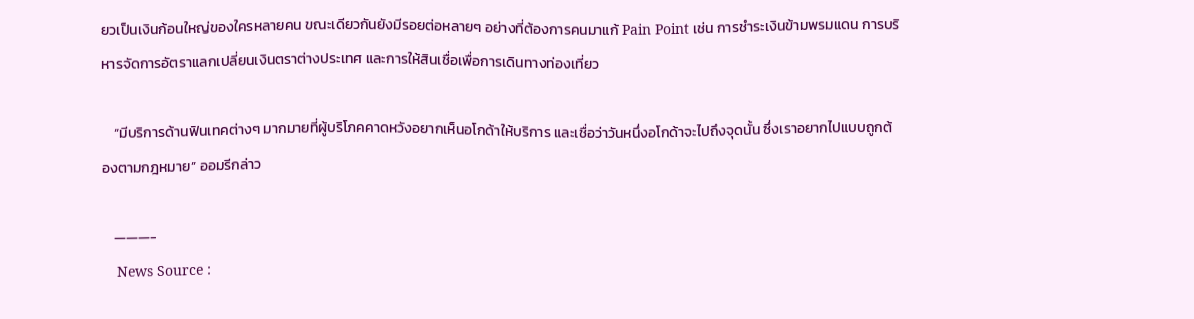ยวเป็นเงินก้อนใหญ่ของใครหลายคน ขณะเดียวกันยังมีรอยต่อหลายๆ อย่างที่ต้องการคนมาแก้ Pain Point เช่น การชำระเงินข้ามพรมแดน การบริหารจัดการอัตราแลกเปลี่ยนเงินตราต่างประเทศ และการให้สินเชื่อเพื่อการเดินทางท่องเที่ยว

    “มีบริการด้านฟินเทคต่างๆ มากมายที่ผู้บริโภคคาดหวังอยากเห็นอโกด้าให้บริการ และเชื่อว่าวันหนึ่งอโกด้าจะไปถึงจุดนั้น ซึ่งเราอยากไปแบบถูกต้องตามกฎหมาย” ออมรีกล่าว

    ———-
    News Source :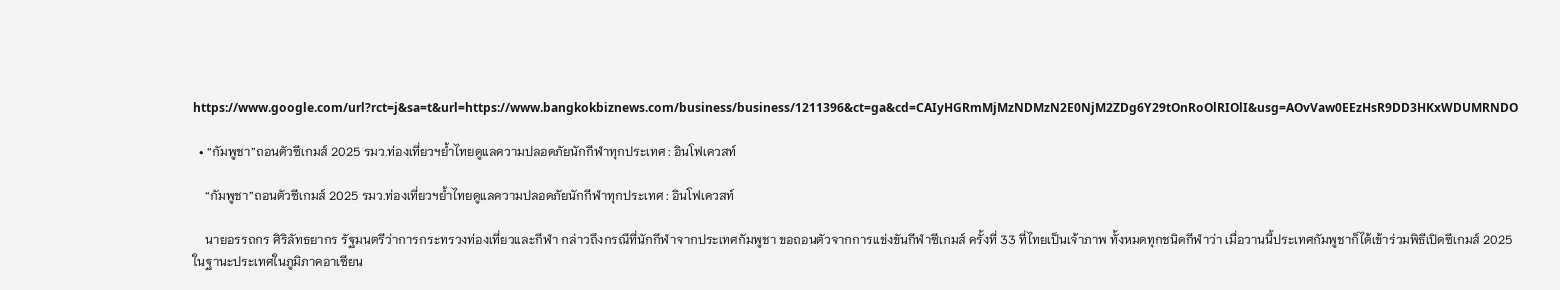https://www.google.com/url?rct=j&sa=t&url=https://www.bangkokbiznews.com/business/business/1211396&ct=ga&cd=CAIyHGRmMjMzNDMzN2E0NjM2ZDg6Y29tOnRoOlRIOlI&usg=AOvVaw0EEzHsR9DD3HKxWDUMRNDO

  • “กัมพูชา”ถอนตัวซีเกมส์ 2025 รมว.ท่องเที่ยวฯย้ำไทยดูแลความปลอดภัยนักกีฬาทุกประเทศ : อินโฟเควสท์

    “กัมพูชา”ถอนตัวซีเกมส์ 2025 รมว.ท่องเที่ยวฯย้ำไทยดูแลความปลอดภัยนักกีฬาทุกประเทศ : อินโฟเควสท์

    นายอรรถกร ศิริลัทธยากร รัฐมนตรีว่าการกระทรวงท่องเที่ยวและกีฬา กล่าวถึงกรณีที่นักกีฬาจากประเทศกัมพูชา ขอถอนตัวจากการแข่งขันกีฬาซีเกมส์ ครั้งที่ 33 ที่ไทยเป็นเจ้าภาพ ทั้งหมดทุกชนิดกีฬาว่า เมื่อวานนี้ประเทศกัมพูชาก็ได้เข้าร่วมพิธีเปิดซีเกมส์ 2025 ในฐานะประเทศในภูมิภาคอาเซียน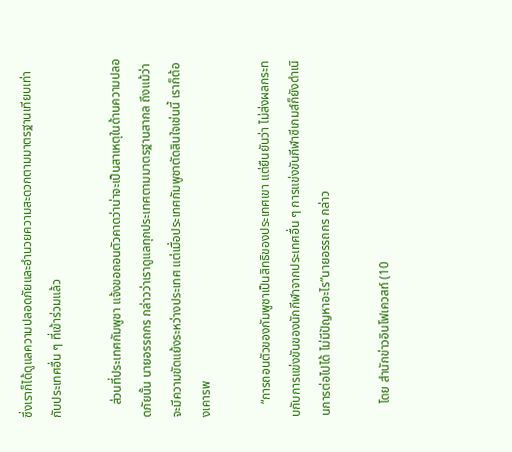ซึ่งเราก็ได้ดูแลความปลอดภัยและอำนวยความสะดวกตามมาตรฐานเทียบเท่ากับประเทศอื่น ๆ ที่เข้าร่วมแล้ว

    ส่วนที่ประเทศกัมพูชา แจ้งขอถอนตัวคาดว่าน่าจะเป็นสาเหตุในด้านความปลอดภัยนั้น นายอรรถกร กล่าวว่าเราดูแลทุกประเทศตามมาตรฐานสากล ถึงแม้ว่าจะมีความขัดแย้งระหว่างประเทศ แต่เมื่อประเทศกัมพูชาตัดสินใจเช่นนี้ เราก็ต้องเคารพ

    “การถอนตัวของกัมพูชาเป็นสิทธิของประเทศเขา แต่ยืนยันว่า ไม่ส่งผลกระทบกับการแข่งขันของนักกีฬาจากประเทศอื่น ๆ การแข่งขันกีฬาซีเกมส์ก็ยังดำเนินการต่อไปได้ ไม่มีปัญหาอะไร”นายอรรถกร กล่าว

    โดย สำนักข่าวอินโฟเควสท์ (10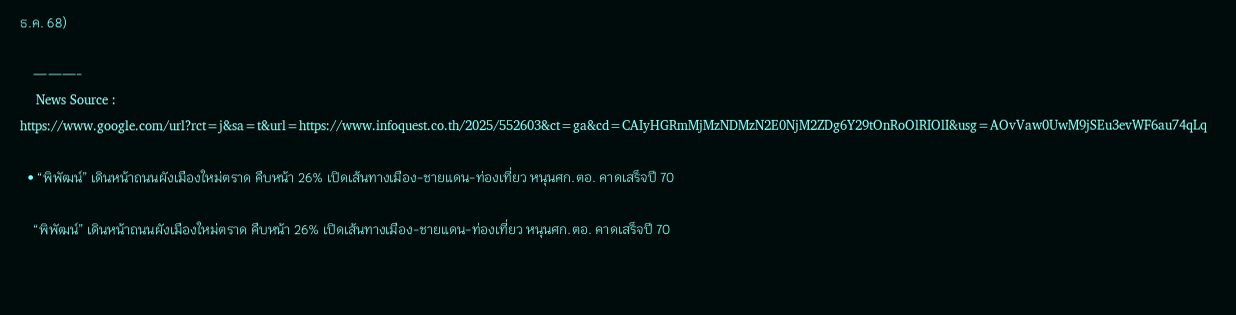ธ.ค. 68)

    ———-
    News Source : https://www.google.com/url?rct=j&sa=t&url=https://www.infoquest.co.th/2025/552603&ct=ga&cd=CAIyHGRmMjMzNDMzN2E0NjM2ZDg6Y29tOnRoOlRIOlI&usg=AOvVaw0UwM9jSEu3evWF6au74qLq

  • “พิพัฒน์” เดินหน้าถนนผังเมืองใหม่ตราด คืบหน้า 26% เปิดเส้นทางเมือง-ชายแดน-ท่องเที่ยว หนุนศก.ตอ. คาดเสร็จปี 70

    “พิพัฒน์” เดินหน้าถนนผังเมืองใหม่ตราด คืบหน้า 26% เปิดเส้นทางเมือง-ชายแดน-ท่องเที่ยว หนุนศก.ตอ. คาดเสร็จปี 70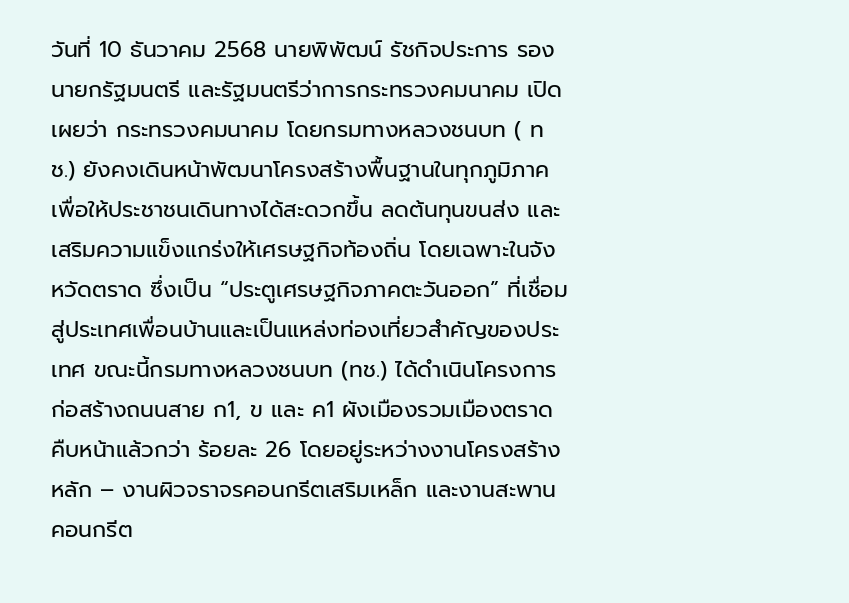วันที่ 10 ธันวาคม 2568 นายพิพัฒน์ รัชกิจประการ รองนายกรัฐมนตรี และรัฐมนตรีว่าการกระทรวงคมนาคม เปิดเผยว่า กระทรวงคมนาคม โดยกรมทางหลวงชนบท ( ทช.) ยังคงเดินหน้าพัฒนาโครงสร้างพื้นฐานในทุกภูมิภาค เพื่อให้ประชาชนเดินทางได้สะดวกขึ้น ลดต้นทุนขนส่ง และเสริมความแข็งแกร่งให้เศรษฐกิจท้องถิ่น โดยเฉพาะในจังหวัดตราด ซึ่งเป็น “ประตูเศรษฐกิจภาคตะวันออก” ที่เชื่อมสู่ประเทศเพื่อนบ้านและเป็นแหล่งท่องเที่ยวสำคัญของประเทศ ขณะนี้กรมทางหลวงชนบท (ทช.) ได้ดำเนินโครงการก่อสร้างถนนสาย ก1, ข และ ค1 ผังเมืองรวมเมืองตราด คืบหน้าแล้วกว่า ร้อยละ 26 โดยอยู่ระหว่างงานโครงสร้างหลัก – งานผิวจราจรคอนกรีตเสริมเหล็ก และงานสะพานคอนกรีต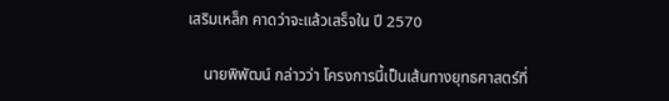เสริมเหล็ก คาดว่าจะแล้วเสร็จใน ปี 2570

    นายพิพัฒน์ กล่าวว่า โครงการนี้เป็นเส้นทางยุทธศาสตร์ที่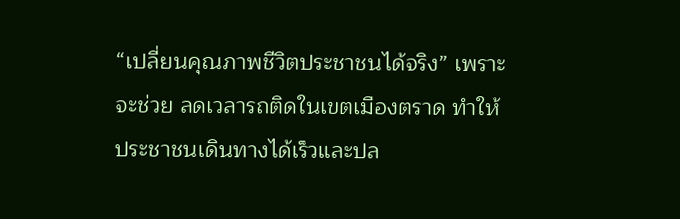“เปลี่ยนคุณภาพชีวิตประชาชนได้จริง” เพราะจะช่วย ลดเวลารถติดในเขตเมืองตราด ทำให้ประชาชนเดินทางได้เร็วและปล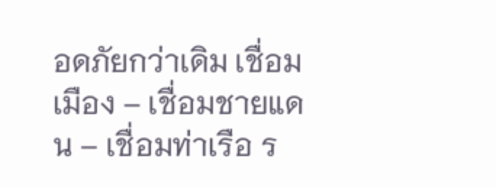อดภัยกว่าเดิม เชื่อมเมือง – เชื่อมชายแดน – เชื่อมท่าเรือ ร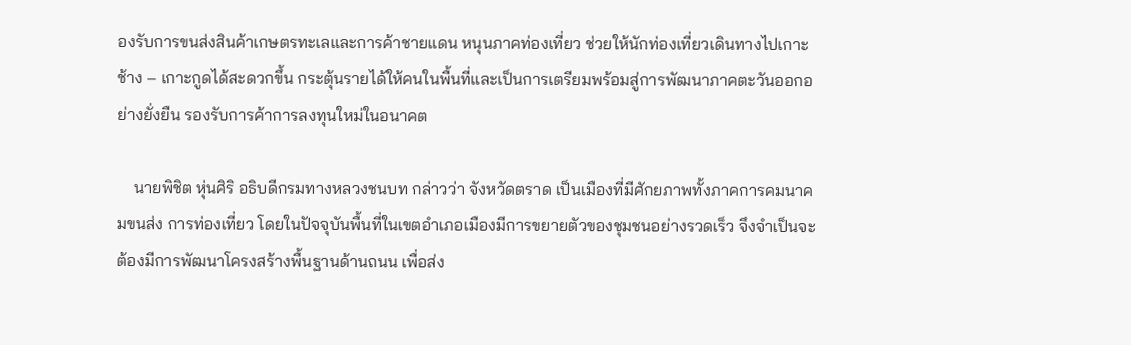องรับการขนส่งสินค้าเกษตรทะเลและการค้าชายแดน หนุนภาคท่องเที่ยว ช่วยให้นักท่องเที่ยวเดินทางไปเกาะช้าง – เกาะกูดได้สะดวกขึ้น กระตุ้นรายได้ให้คนในพื้นที่และเป็นการเตรียมพร้อมสู่การพัฒนาภาคตะวันออกอย่างยั่งยืน รองรับการค้าการลงทุนใหม่ในอนาคต

    นายพิชิต หุ่นศิริ อธิบดีกรมทางหลวงชนบท กล่าวว่า จังหวัดตราด เป็นเมืองที่มีศักยภาพทั้งภาคการคมนาคมขนส่ง การท่องเที่ยว โดยในปัจจุบันพื้นที่ในเขตอำเภอเมืองมีการขยายตัวของชุมชนอย่างรวดเร็ว จึงจำเป็นจะต้องมีการพัฒนาโครงสร้างพื้นฐานด้านถนน เพื่อส่ง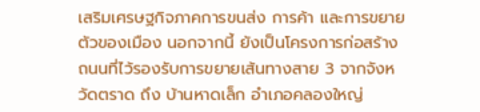เสริมเศรษฐกิจภาคการขนส่ง การค้า และการขยายตัวของเมือง นอกจากนี้ ยังเป็นโครงการก่อสร้างถนนที่ไว้รองรับการขยายเส้นทางสาย 3 จากจังหวัดตราด ถึง บ้านหาดเล็ก อำเภอคลองใหญ่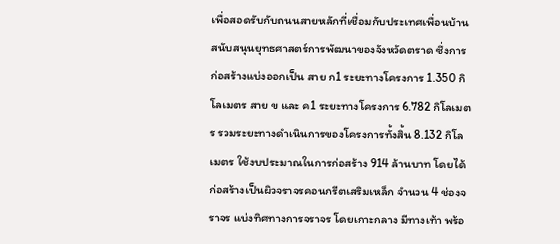เพื่อสอดรับกับถนนสายหลักที่เชื่อมกับประเทศเพื่อนบ้าน สนับสนุนยุทธศาสตร์การพัฒนาของจังหวัดตราด ซึ่งการก่อสร้างแบ่งออกเป็น สาย ก1 ระยะทางโครงการ 1.350 กิโลเมตร สาย ข และ ค1 ระยะทางโครงการ 6.782 กิโลเมตร รวมระยะทางดำเนินการของโครงการทั้งสิ้น 8.132 กิโลเมตร ใช้งบประมาณในการก่อสร้าง 914 ล้านบาท โดยได้ก่อสร้างเป็นผิวจราจรคอนกรีตเสริมเหล็ก จำนวน 4 ช่องจราจร แบ่งทิศทางการจราจร โดยเกาะกลาง มีทางเท้า พร้อ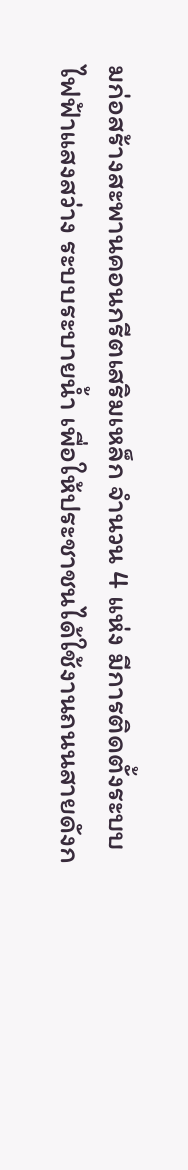มก่อสร้างสะพานคอนกรีตเสริมเหล็ก จำนวน 4 แห่ง มีการติดตั้งระบบไฟฟ้าแสงสว่าง ระบบระบายน้ำ เพื่อให้ประชาชนได้ใช้งานถนนสายดังก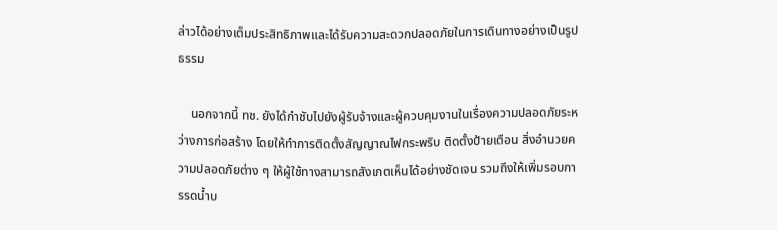ล่าวได้อย่างเต็มประสิทธิภาพและได้รับความสะดวกปลอดภัยในการเดินทางอย่างเป็นรูปธรรม

    นอกจากนี้ ทช. ยังได้กำชับไปยังผู้รับจ้างและผู้ควบคุมงานในเรื่องความปลอดภัยระหว่างการก่อสร้าง โดยให้ทำการติดตั้งสัญญาณไฟกระพริบ ติดตั้งป้ายเตือน สิ่งอำนวยความปลอดภัยต่าง ๆ ให้ผู้ใช้ทางสามารถสังเกตเห็นได้อย่างชัดเจน รวมถึงให้เพิ่มรอบการรดน้ำบ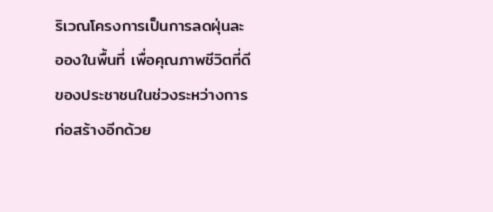ริเวณโครงการเป็นการลดฝุ่นละอองในพื้นที่ เพื่อคุณภาพชีวิตที่ดีของประชาชนในช่วงระหว่างการก่อสร้างอีกด้วย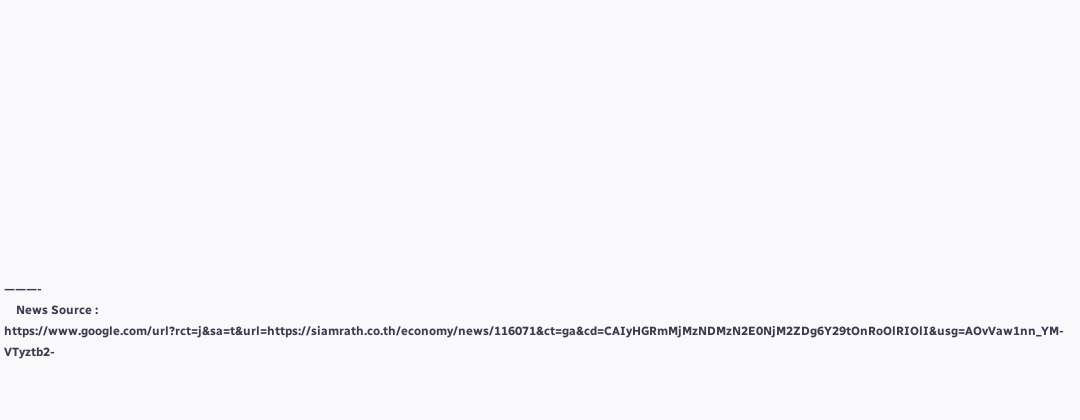———-
    News Source : https://www.google.com/url?rct=j&sa=t&url=https://siamrath.co.th/economy/news/116071&ct=ga&cd=CAIyHGRmMjMzNDMzN2E0NjM2ZDg6Y29tOnRoOlRIOlI&usg=AOvVaw1nn_YM-VTyztb2-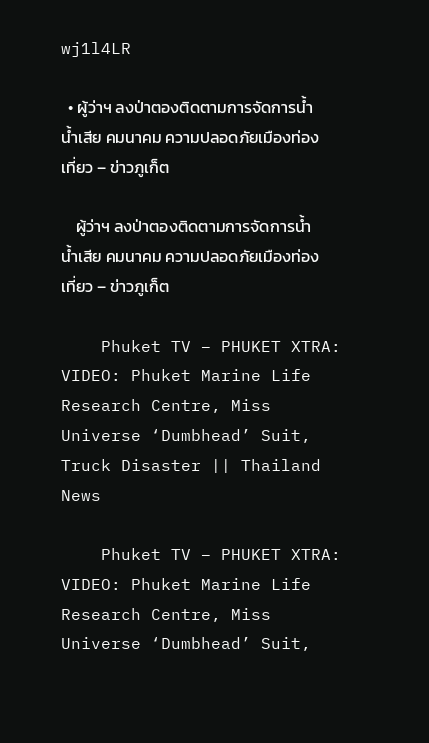wj1l4LR

  • ผู้ว่าฯ ลงป่าตองติดตามการจัดการน้ำ น้ำเสีย คมนาคม ความปลอดภัยเมืองท่องเที่ยว – ข่าวภูเก็ต

    ผู้ว่าฯ ลงป่าตองติดตามการจัดการน้ำ น้ำเสีย คมนาคม ความปลอดภัยเมืองท่องเที่ยว – ข่าวภูเก็ต

    Phuket TV – PHUKET XTRA: VIDEO: Phuket Marine Life Research Centre, Miss Universe ‘Dumbhead’ Suit, Truck Disaster || Thailand News

    Phuket TV – PHUKET XTRA: VIDEO: Phuket Marine Life Research Centre, Miss Universe ‘Dumbhead’ Suit,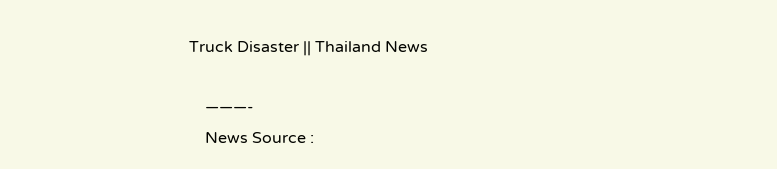Truck Disaster || Thailand News

    ———-
    News Source :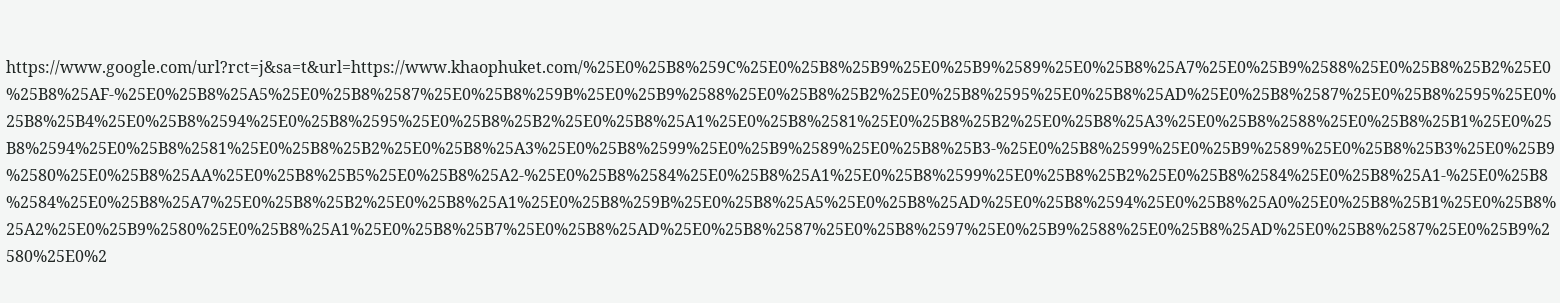https://www.google.com/url?rct=j&sa=t&url=https://www.khaophuket.com/%25E0%25B8%259C%25E0%25B8%25B9%25E0%25B9%2589%25E0%25B8%25A7%25E0%25B9%2588%25E0%25B8%25B2%25E0%25B8%25AF-%25E0%25B8%25A5%25E0%25B8%2587%25E0%25B8%259B%25E0%25B9%2588%25E0%25B8%25B2%25E0%25B8%2595%25E0%25B8%25AD%25E0%25B8%2587%25E0%25B8%2595%25E0%25B8%25B4%25E0%25B8%2594%25E0%25B8%2595%25E0%25B8%25B2%25E0%25B8%25A1%25E0%25B8%2581%25E0%25B8%25B2%25E0%25B8%25A3%25E0%25B8%2588%25E0%25B8%25B1%25E0%25B8%2594%25E0%25B8%2581%25E0%25B8%25B2%25E0%25B8%25A3%25E0%25B8%2599%25E0%25B9%2589%25E0%25B8%25B3-%25E0%25B8%2599%25E0%25B9%2589%25E0%25B8%25B3%25E0%25B9%2580%25E0%25B8%25AA%25E0%25B8%25B5%25E0%25B8%25A2-%25E0%25B8%2584%25E0%25B8%25A1%25E0%25B8%2599%25E0%25B8%25B2%25E0%25B8%2584%25E0%25B8%25A1-%25E0%25B8%2584%25E0%25B8%25A7%25E0%25B8%25B2%25E0%25B8%25A1%25E0%25B8%259B%25E0%25B8%25A5%25E0%25B8%25AD%25E0%25B8%2594%25E0%25B8%25A0%25E0%25B8%25B1%25E0%25B8%25A2%25E0%25B9%2580%25E0%25B8%25A1%25E0%25B8%25B7%25E0%25B8%25AD%25E0%25B8%2587%25E0%25B8%2597%25E0%25B9%2588%25E0%25B8%25AD%25E0%25B8%2587%25E0%25B9%2580%25E0%2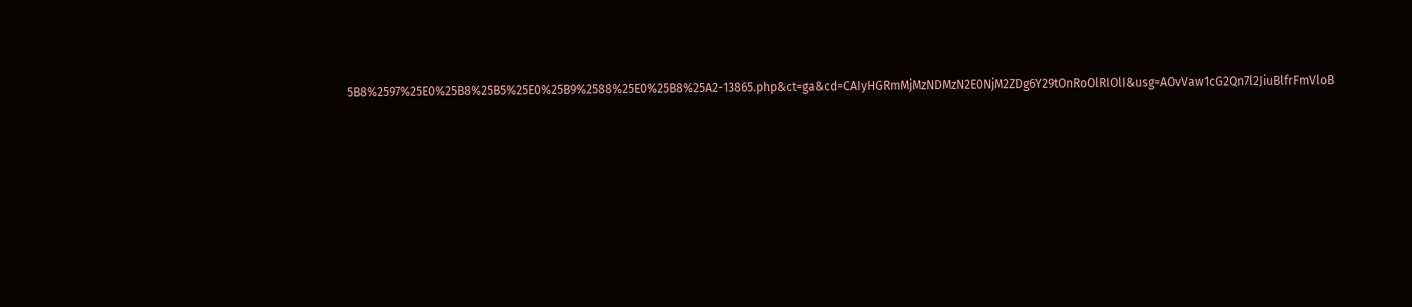5B8%2597%25E0%25B8%25B5%25E0%25B9%2588%25E0%25B8%25A2-13865.php&ct=ga&cd=CAIyHGRmMjMzNDMzN2E0NjM2ZDg6Y29tOnRoOlRIOlI&usg=AOvVaw1cG2Qn7l2JiuBlfrFmVloB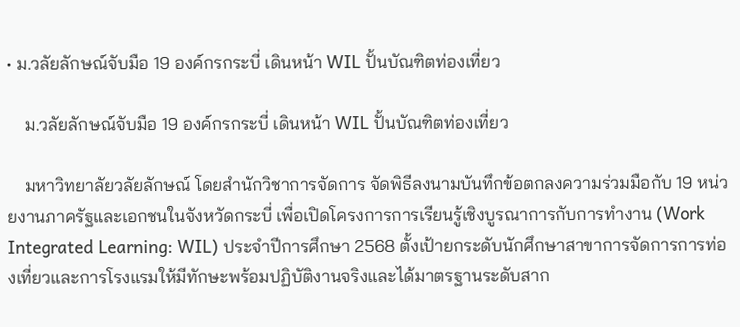• ม.วลัยลักษณ์จับมือ 19 องค์กรกระบี่ เดินหน้า WIL ปั้นบัณฑิตท่องเที่ยว

    ม.วลัยลักษณ์จับมือ 19 องค์กรกระบี่ เดินหน้า WIL ปั้นบัณฑิตท่องเที่ยว

    มหาวิทยาลัยวลัยลักษณ์ โดยสำนักวิชาการจัดการ จัดพิธีลงนามบันทึกข้อตกลงความร่วมมือกับ 19 หน่วยงานภาครัฐและเอกชนในจังหวัดกระบี่ เพื่อเปิดโครงการการเรียนรู้เชิงบูรณาการกับการทำงาน (Work Integrated Learning: WIL) ประจำปีการศึกษา 2568 ตั้งเป้ายกระดับนักศึกษาสาขาการจัดการการท่องเที่ยวและการโรงแรมให้มีทักษะพร้อมปฏิบัติงานจริงและได้มาตรฐานระดับสาก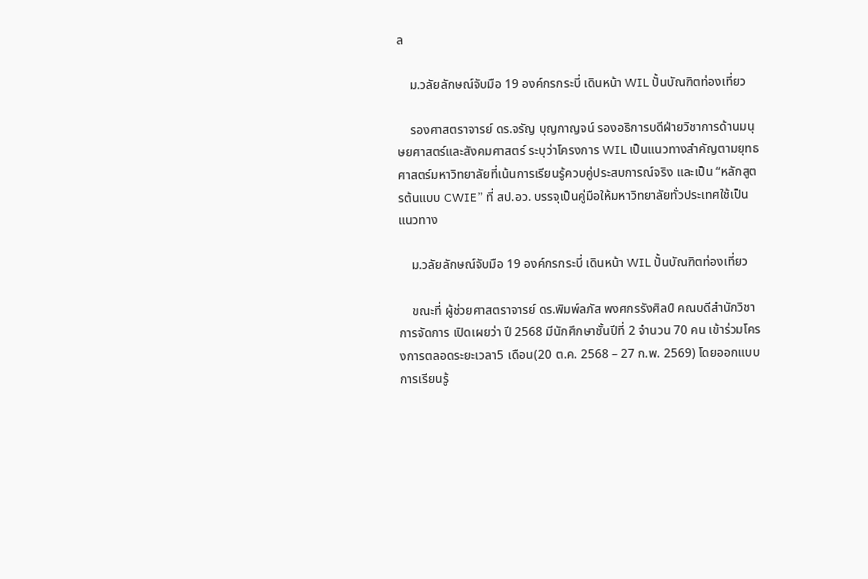ล

    ม.วลัยลักษณ์จับมือ 19 องค์กรกระบี่ เดินหน้า WIL ปั้นบัณฑิตท่องเที่ยว

    รองศาสตราจารย์ ดร.จรัญ บุญกาญจน์ รองอธิการบดีฝ่ายวิชาการด้านมนุษยศาสตร์และสังคมศาสตร์ ระบุว่าโครงการ WIL เป็นแนวทางสำคัญตามยุทธศาสตร์มหาวิทยาลัยที่เน้นการเรียนรู้ควบคู่ประสบการณ์จริง และเป็น “หลักสูตรต้นแบบ CWIE” ที่ สป.อว. บรรจุเป็นคู่มือให้มหาวิทยาลัยทั่วประเทศใช้เป็นแนวทาง

    ม.วลัยลักษณ์จับมือ 19 องค์กรกระบี่ เดินหน้า WIL ปั้นบัณฑิตท่องเที่ยว

    ขณะที่ ผู้ช่วยศาสตราจารย์ ดร.พิมพ์ลภัส พงศกรรังศิลป์ คณบดีสำนักวิชาการจัดการ เปิดเผยว่า ปี 2568 มีนักศึกษาชั้นปีที่ 2 จำนวน 70 คน เข้าร่วมโครงการตลอดระยะเวลา5 เดือน(20 ต.ค. 2568 – 27 ก.พ. 2569) โดยออกแบบการเรียนรู้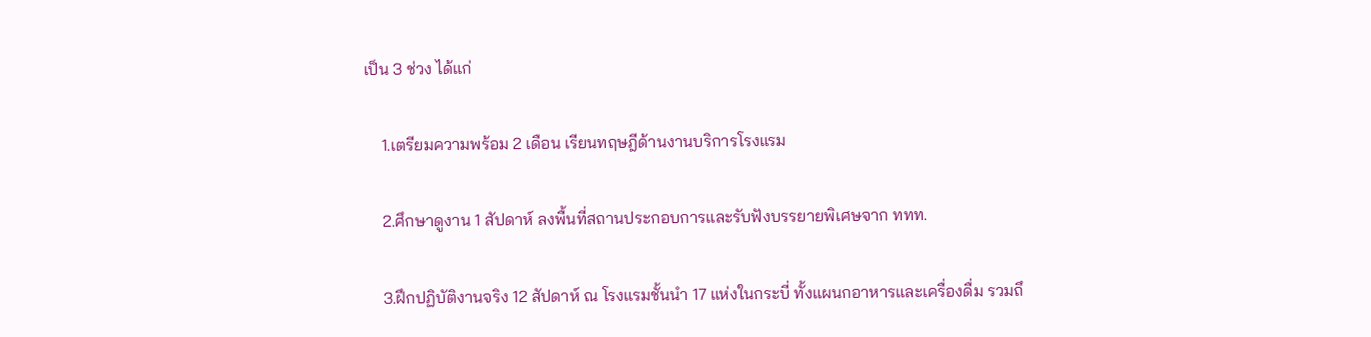เป็น 3 ช่วง ได้แก่

    1.เตรียมความพร้อม 2 เดือน เรียนทฤษฎีด้านงานบริการโรงแรม

    2.ศึกษาดูงาน 1 สัปดาห์ ลงพื้นที่สถานประกอบการและรับฟังบรรยายพิเศษจาก ททท.

    3.ฝึกปฏิบัติงานจริง 12 สัปดาห์ ณ โรงแรมชั้นนำ 17 แห่งในกระบี่ ทั้งแผนกอาหารและเครื่องดื่ม รวมถึ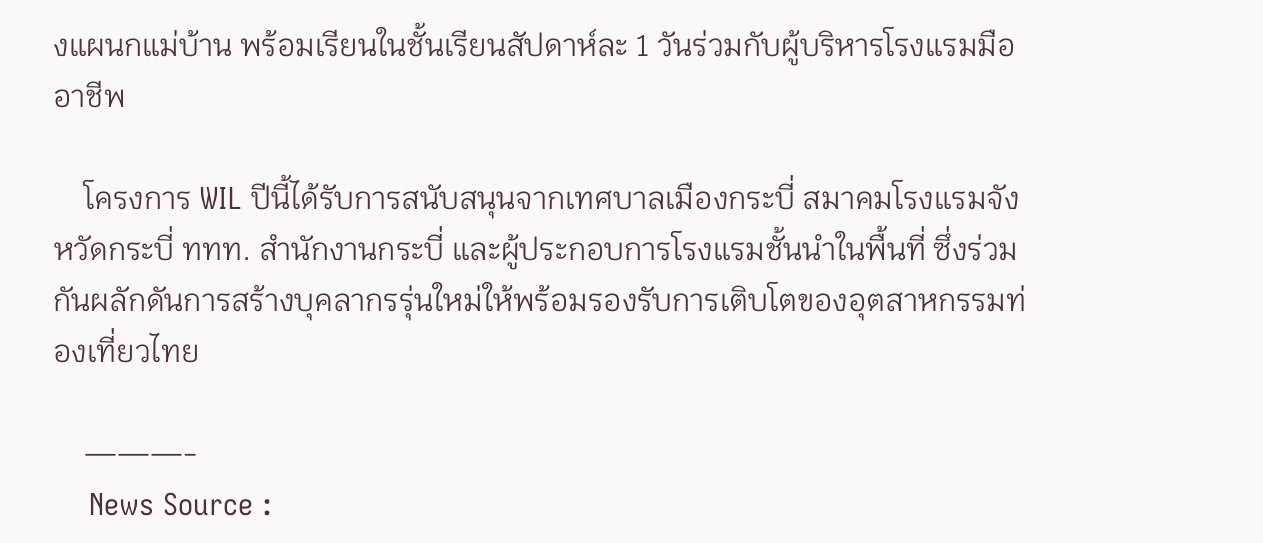งแผนกแม่บ้าน พร้อมเรียนในชั้นเรียนสัปดาห์ละ 1 วันร่วมกับผู้บริหารโรงแรมมืออาชีพ

    โครงการ WIL ปีนี้ได้รับการสนับสนุนจากเทศบาลเมืองกระบี่ สมาคมโรงแรมจังหวัดกระบี่ ททท. สำนักงานกระบี่ และผู้ประกอบการโรงแรมชั้นนำในพื้นที่ ซึ่งร่วมกันผลักดันการสร้างบุคลากรรุ่นใหม่ให้พร้อมรองรับการเติบโตของอุตสาหกรรมท่องเที่ยวไทย

    ———-
    News Source :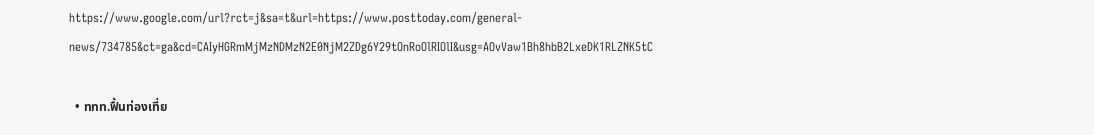https://www.google.com/url?rct=j&sa=t&url=https://www.posttoday.com/general-news/734785&ct=ga&cd=CAIyHGRmMjMzNDMzN2E0NjM2ZDg6Y29tOnRoOlRIOlI&usg=AOvVaw1Bh8hbB2LxeDK1RLZNK5tC

  • ททท.ฟื้นท่องเที่ย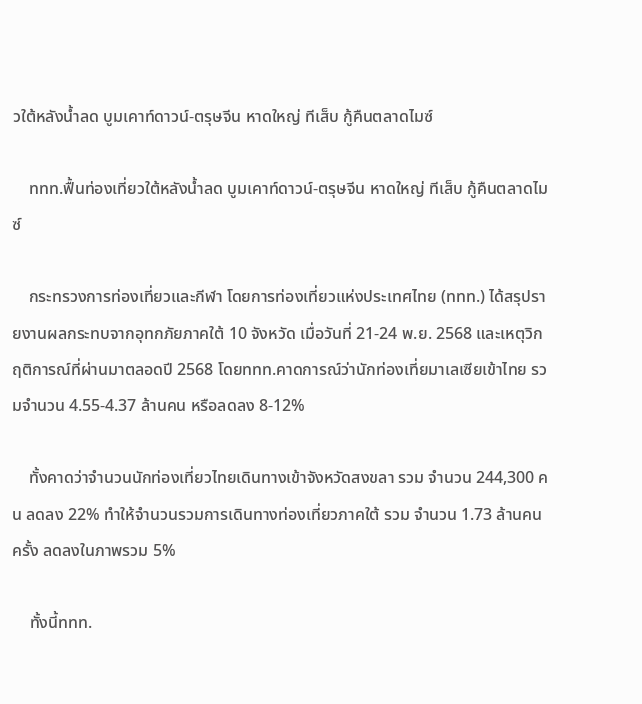วใต้หลังน้ำลด บูมเคาท์ดาวน์-ตรุษจีน หาดใหญ่ ทีเส็บ กู้คืนตลาดไมซ์

    ททท.ฟื้นท่องเที่ยวใต้หลังน้ำลด บูมเคาท์ดาวน์-ตรุษจีน หาดใหญ่ ทีเส็บ กู้คืนตลาดไมซ์

    กระทรวงการท่องเที่ยวและกีฬา โดยการท่องเที่ยวแห่งประเทศไทย (ททท.) ได้สรุปรายงานผลกระทบจากอุทกภัยภาคใต้ 10 จังหวัด เมื่อวันที่ 21-24 พ.ย. 2568 และเหตุวิกฤติการณ์ที่ผ่านมาตลอดปี 2568 โดยททท.คาดการณ์ว่านักท่องเที่ยมาเลเซียเข้าไทย รวมจำนวน 4.55-4.37 ล้านคน หรือลดลง 8-12%

    ทั้งคาดว่าจำนวนนักท่องเที่ยวไทยเดินทางเข้าจังหวัดสงขลา รวม จำนวน 244,300 คน ลดลง 22% ทำให้จำนวนรวมการเดินทางท่องเที่ยวภาคใต้ รวม จำนวน 1.73 ล้านคนครั้ง ลดลงในภาพรวม 5%

    ทั้งนี้ททท.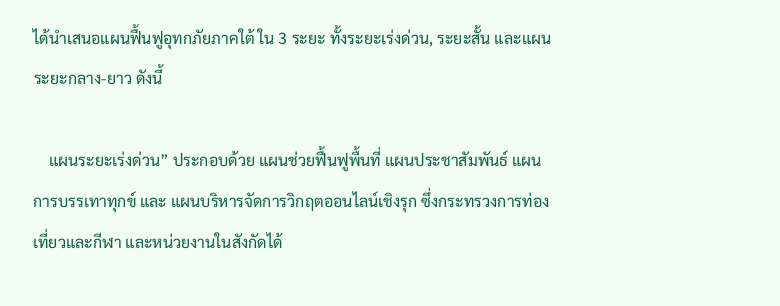ได้นำเสนอแผนฟื้นฟูอุทกภัยภาคใต้ ใน 3 ระยะ ทั้งระยะเร่งด่วน, ระยะสั้น และแผนระยะกลาง-ยาว ดังนี้

    แผนระยะเร่งด่วน” ประกอบด้วย แผนช่วยฟื้นฟูพื้นที่ แผนประชาสัมพันธ์ แผนการบรรเทาทุกข์ และ แผนบริหารจัดการวิกฤตออนไลน์เชิงรุก ซึ่งกระทรวงการท่องเที่ยวและกีฬา และหน่วยงานในสังกัดได้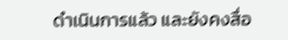ดำเนินการแล้ว และยังคงสื่อ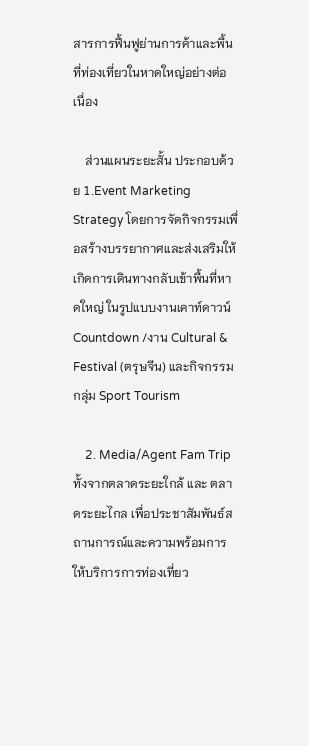สารการฟื้นฟูย่านการค้าและพื้นที่ท่องเที่ยวในหาดใหญ่อย่างต่อเนื่อง

    ส่วนแผนระยะสั้น ประกอบด้วย 1.Event Marketing Strategy โดยการจัดกิจกรรมเพื่อสร้างบรรยากาศและส่งเสริมให้เกิดการเดินทางกลับเข้าพื้นที่หาดใหญ่ ในรูปแบบงานเคาท์ดาวน์ Countdown /งาน Cultural & Festival (ตรุษจีน) และกิจกรรมกลุ่ม Sport Tourism

    2. Media/Agent Fam Trip ทั้งจากตลาดระยะใกล้ และ ตลาดระยะไกล เพื่อประชาสัมพันธ์สถานการณ์และความพร้อมการให้บริการการท่องเที่ยว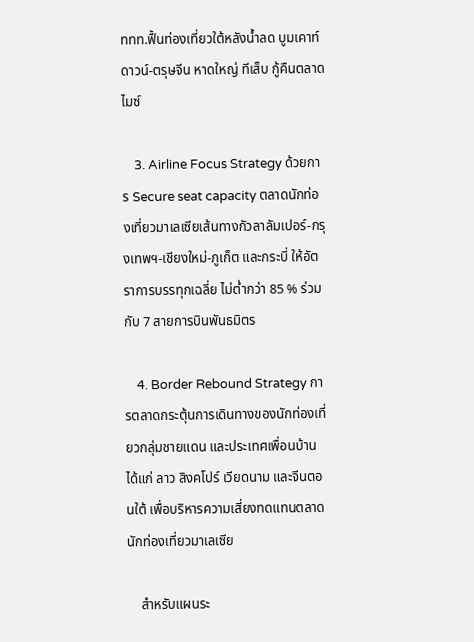ททท.ฟื้นท่องเที่ยวใต้หลังน้ำลด บูมเคาท์ดาวน์-ตรุษจีน หาดใหญ่ ทีเส็บ กู้คืนตลาดไมซ์

    3. Airline Focus Strategy ด้วยการ Secure seat capacity ตลาดนักท่องเที่ยวมาเลเซียเส้นทางกัวลาลัมเปอร์-กรุงเทพฯ-เชียงใหม่-ภูเก็ต และกระบี่ ให้อัตราการบรรทุกเฉลี่ย ไม่ต่ำกว่า 85 % ร่วมกับ 7 สายการบินพันธมิตร

    4. Border Rebound Strategy การตลาดกระตุ้นการเดินทางของนักท่องเที่ยวกลุ่มชายแดน และประเทศเพื่อนบ้าน ได้แก่ ลาว สิงคโปร์ เวียดนาม และจีนตอนใต้ เพื่อบริหารความเสี่ยงทดแทนตลาดนักท่องเที่ยวมาเลเซีย

    สำหรับแผนระ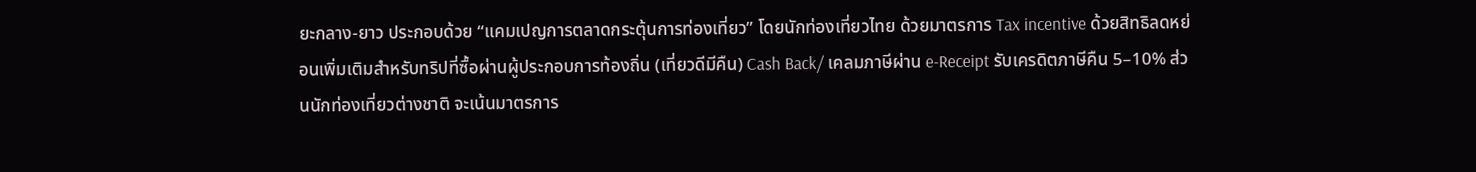ยะกลาง-ยาว ประกอบด้วย “แคมเปญการตลาดกระตุ้นการท่องเที่ยว” โดยนักท่องเที่ยวไทย ด้วยมาตรการ Tax incentive ด้วยสิทธิลดหย่อนเพิ่มเติมสำหรับทริปที่ซื้อผ่านผู้ประกอบการท้องถิ่น (เที่ยวดีมีคืน) Cash Back/ เคลมภาษีผ่าน e-Receipt รับเครดิตภาษีคืน 5–10% ส่วนนักท่องเที่ยวต่างชาติ จะเน้นมาตรการ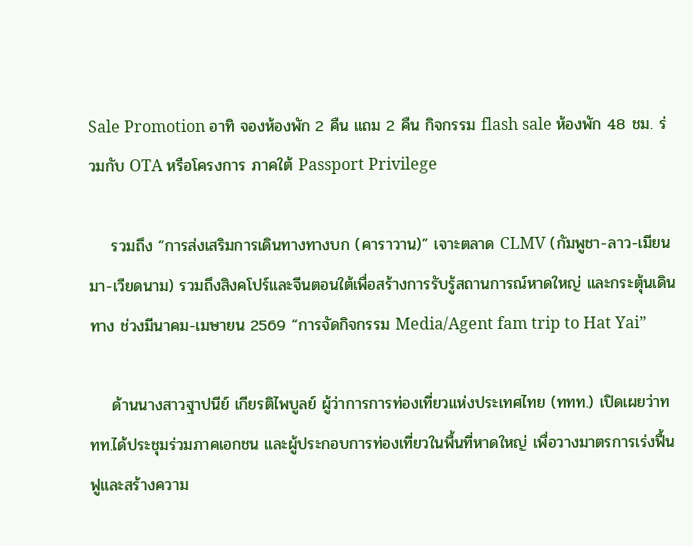Sale Promotion อาทิ จองห้องพัก 2 คืน แถม 2 คืน กิจกรรม flash sale ห้องพัก 48 ชม. ร่วมกับ OTA หรือโครงการ ภาคใต้ Passport Privilege

    รวมถึง “การส่งเสริมการเดินทางทางบก (คาราวาน)” เจาะตลาด CLMV (กัมพูชา-ลาว-เมียนมา-เวียดนาม) รวมถึงสิงคโปร์และจีนตอนใต้เพื่อสร้างการรับรู้สถานการณ์หาดใหญ่ และกระตุ้นเดินทาง ช่วงมีนาคม-เมษายน 2569 “การจัดกิจกรรม Media/Agent fam trip to Hat Yai”

    ด้านนางสาวฐาปนีย์ เกียรติไพบูลย์ ผู้ว่าการการท่องเที่ยวแห่งประเทศไทย (ททท.) เปิดเผยว่าททท.ได้ประชุมร่วมภาคเอกชน และผู้ประกอบการท่องเที่ยวในพื้นที่หาดใหญ่ เพื่อวางมาตรการเร่งฟื้นฟูและสร้างความ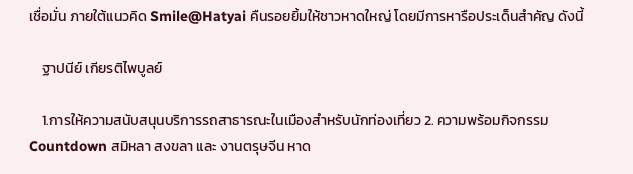เชื่อมั่น ภายใต้แนวคิด Smile@Hatyai คืนรอยยิ้มให้ชาวหาดใหญ่ โดยมีการหารือประเด็นสำคัญ ดังนี้

    ฐาปนีย์ เกียรติไพบูลย์

    1.การให้ความสนับสนุนบริการรถสาธารณะในเมืองสำหรับนักท่องเที่ยว 2. ความพร้อมกิจกรรม Countdown สมิหลา สงขลา และ งานตรุษจีน หาด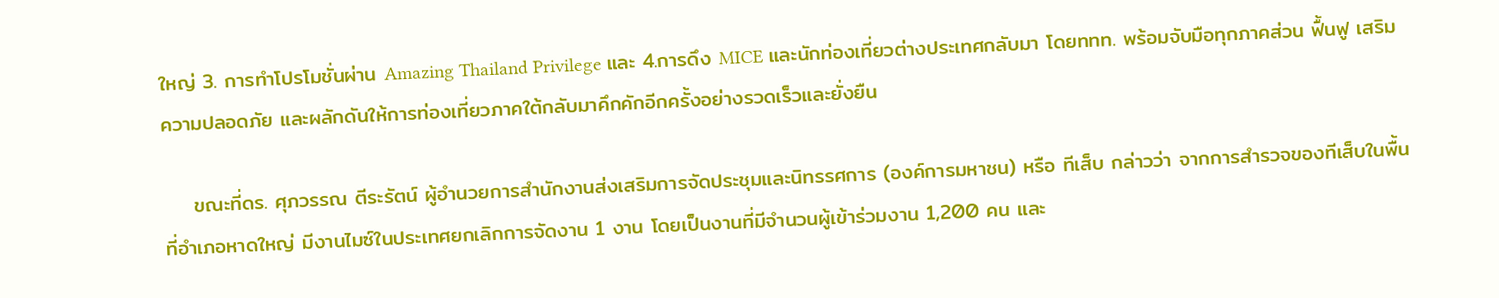ใหญ่ 3. การทำโปรโมชั่นผ่าน Amazing Thailand Privilege และ 4.การดึง MICE และนักท่องเที่ยวต่างประเทศกลับมา โดยททท. พร้อมจับมือทุกภาคส่วน ฟื้นฟู เสริมความปลอดภัย และผลักดันให้การท่องเที่ยวภาคใต้กลับมาคึกคักอีกครั้งอย่างรวดเร็วและยั่งยืน

    ขณะที่ดร. ศุภวรรณ ตีระรัตน์ ผู้อำนวยการสำนักงานส่งเสริมการจัดประชุมและนิทรรศการ (องค์การมหาชน) หรือ ทีเส็บ กล่าวว่า จากการสำรวจของทีเส็บในพื้นที่อำเภอหาดใหญ่ มีงานไมซ์ในประเทศยกเลิกการจัดงาน 1 งาน โดยเป็นงานที่มีจำนวนผู้เข้าร่วมงาน 1,200 คน และ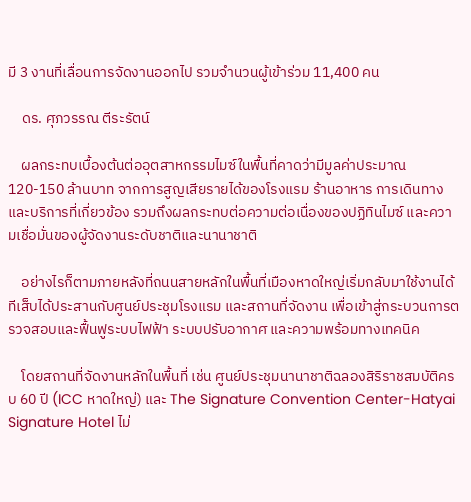มี 3 งานที่เลื่อนการจัดงานออกไป รวมจำนวนผู้เข้าร่วม 11,400 คน

    ดร. ศุภวรรณ ตีระรัตน์

    ผลกระทบเบื้องต้นต่ออุตสาหกรรมไมซ์ในพื้นที่คาดว่ามีมูลค่าประมาณ 120-150 ล้านบาท จากการสูญเสียรายได้ของโรงแรม ร้านอาหาร การเดินทาง และบริการที่เกี่ยวข้อง รวมถึงผลกระทบต่อความต่อเนื่องของปฏิทินไมซ์ และความเชื่อมั่นของผู้จัดงานระดับชาติและนานาชาติ

    อย่างไรก็ตามภายหลังที่ถนนสายหลักในพื้นที่เมืองหาดใหญ่เริ่มกลับมาใช้งานได้ ทีเส็บได้ประสานกับศูนย์ประชุมโรงแรม และสถานที่จัดงาน เพื่อเข้าสู่กระบวนการตรวจสอบและฟื้นฟูระบบไฟฟ้า ระบบปรับอากาศ และความพร้อมทางเทคนิค

    โดยสถานที่จัดงานหลักในพื้นที่ เช่น ศูนย์ประชุมนานาชาติฉลองสิริราชสมบัติครบ 60 ปี (ICC หาดใหญ่) และ The Signature Convention Center-Hatyai Signature Hotel ไม่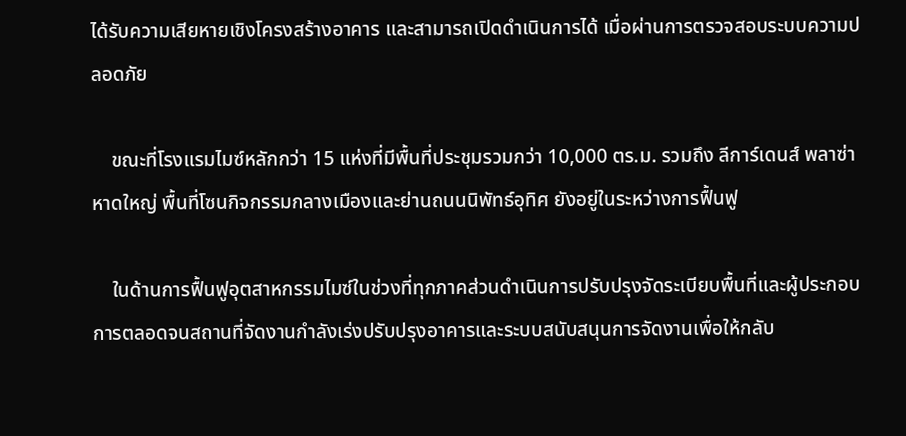ได้รับความเสียหายเชิงโครงสร้างอาคาร และสามารถเปิดดำเนินการได้ เมื่อผ่านการตรวจสอบระบบความปลอดภัย

    ขณะที่โรงแรมไมซ์หลักกว่า 15 แห่งที่มีพื้นที่ประชุมรวมกว่า 10,000 ตร.ม. รวมถึง ลีการ์เดนส์ พลาซ่า หาดใหญ่ พื้นที่โซนกิจกรรมกลางเมืองและย่านถนนนิพัทธ์อุทิศ ยังอยู่ในระหว่างการฟื้นฟู

    ในด้านการฟื้นฟูอุตสาหกรรมไมซ์ในช่วงที่ทุกภาคส่วนดำเนินการปรับปรุงจัดระเบียบพื้นที่และผู้ประกอบการตลอดจนสถานที่จัดงานกำลังเร่งปรับปรุงอาคารและระบบสนับสนุนการจัดงานเพื่อให้กลับ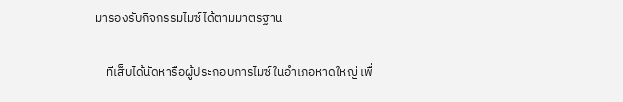มารองรับกิจกรรมไมซ์ได้ตามมาตรฐาน

    ทีเส็บได้นัดหารือผู้ประกอบการไมซ์ในอำเภอหาดใหญ่ เพื่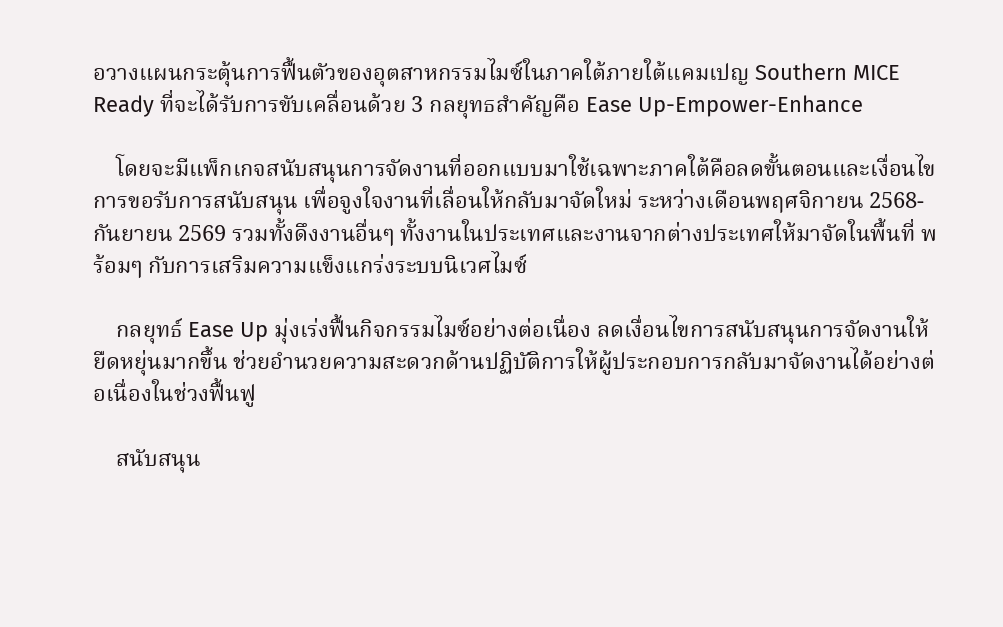อวางแผนกระตุ้นการฟื้นตัวของอุตสาหกรรมไมซ์ในภาคใต้ภายใต้แคมเปญ Southern MICE Ready ที่จะได้รับการขับเคลื่อนด้วย 3 กลยุทธสำคัญคือ Ease Up-Empower-Enhance

    โดยจะมีแพ็กเกจสนับสนุนการจัดงานที่ออกแบบมาใช้เฉพาะภาคใต้คือลดขั้นตอนและเงื่อนไขการขอรับการสนับสนุน เพื่อจูงใจงานที่เลื่อนให้กลับมาจัดใหม่ ระหว่างเดือนพฤศจิกายน 2568-กันยายน 2569 รวมทั้งดึงงานอื่นๆ ทั้งงานในประเทศและงานจากต่างประเทศให้มาจัดในพื้นที่ พร้อมๆ กับการเสริมความแข็งแกร่งระบบนิเวศไมซ์

    กลยุทธ์ Ease Up มุ่งเร่งฟื้นกิจกรรมไมซ์อย่างต่อเนื่อง ลดเงื่อนไขการสนับสนุนการจัดงานให้ยืดหยุ่นมากขึ้น ช่วยอำนวยความสะดวกด้านปฏิบัติการให้ผู้ประกอบการกลับมาจัดงานได้อย่างต่อเนื่องในช่วงฟื้นฟู

    สนับสนุน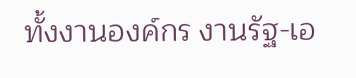ทั้งงานองค์กร งานรัฐ-เอ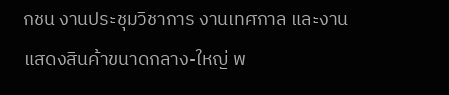กชน งานประชุมวิชาการ งานเทศกาล และงานแสดงสินค้าขนาดกลาง-ใหญ่ พ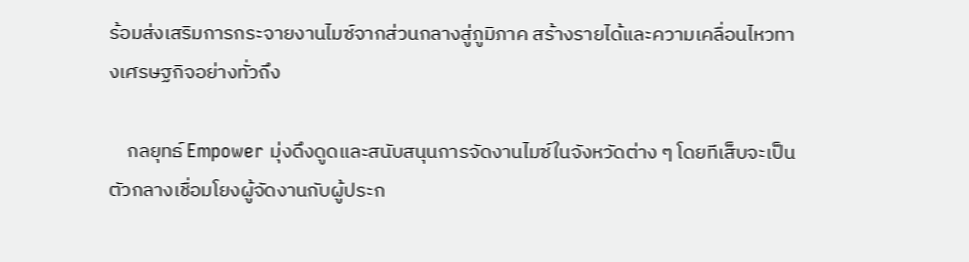ร้อมส่งเสริมการกระจายงานไมซ์จากส่วนกลางสู่ภูมิภาค สร้างรายได้และความเคลื่อนไหวทางเศรษฐกิจอย่างทั่วถึง

    กลยุทธ์ Empower มุ่งดึงดูดและสนับสนุนการจัดงานไมซ์ในจังหวัดต่าง ๆ โดยทีเส็บจะเป็นตัวกลางเชื่อมโยงผู้จัดงานกับผู้ประก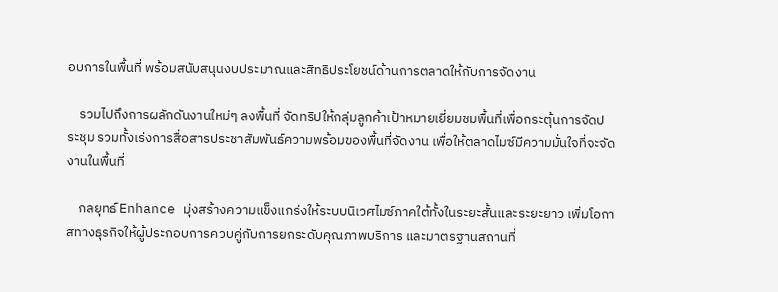อบการในพื้นที่ พร้อมสนับสนุนงบประมาณและสิทธิประโยชน์ด้านการตลาดให้กับการจัดงาน

    รวมไปถึงการผลักดันงานใหม่ๆ ลงพื้นที่ จัดทริปให้กลุ่มลูกค้าเป้าหมายเยี่ยมชมพื้นที่เพื่อกระตุ้นการจัดประชุม รวมทั้งเร่งการสื่อสารประชาสัมพันธ์ความพร้อมของพื้นที่จัดงาน เพื่อให้ตลาดไมซ์มีความมั่นใจที่จะจัดงานในพื้นที่

    กลยุทธ์ Enhance มุ่งสร้างความแข็งแกร่งให้ระบบนิเวศไมซ์ภาคใต้ทั้งในระยะสั้นและระยะยาว เพิ่มโอกาสทางธุรกิจให้ผู้ประกอบการควบคู่กับการยกระดับคุณภาพบริการ และมาตรฐานสถานที่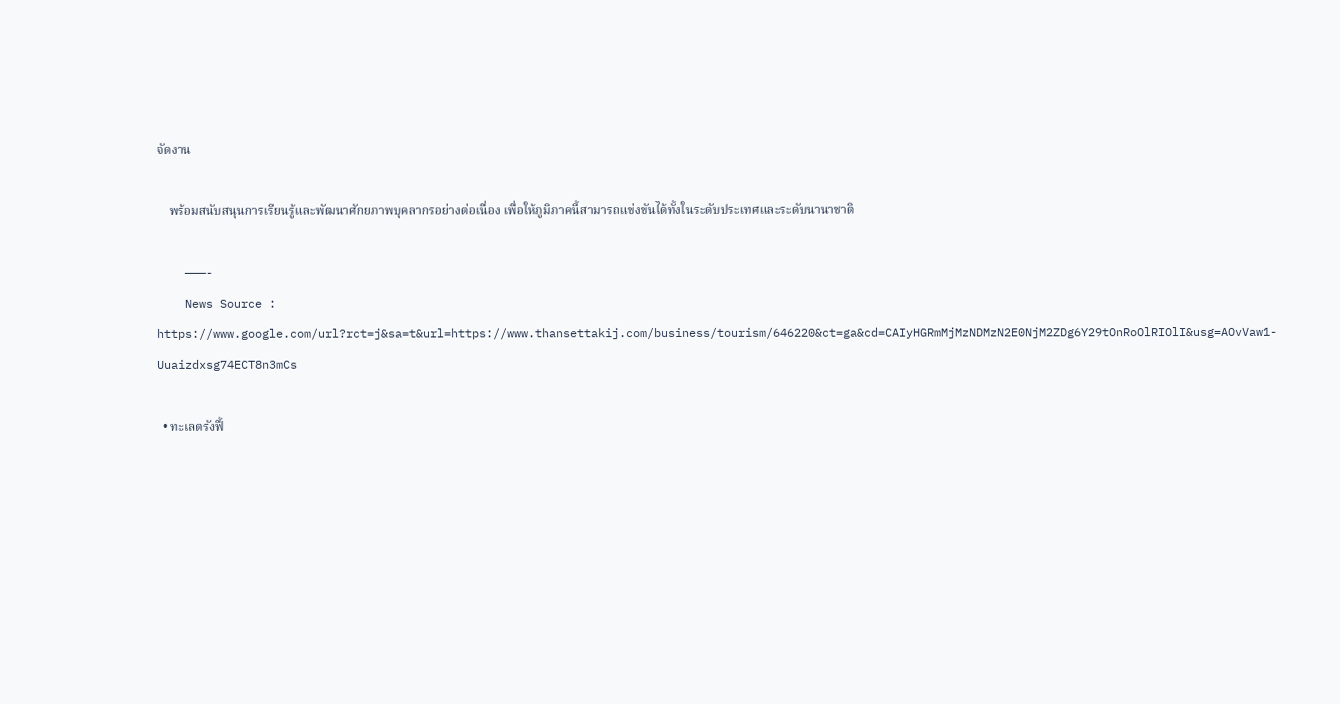จัดงาน

    พร้อมสนับสนุนการเรียนรู้และพัฒนาศักยภาพบุคลากรอย่างต่อเนื่อง เพื่อให้ภูมิภาคนี้สามารถแข่งขันได้ทั้งในระดับประเทศและระดับนานาชาติ

    ———-
    News Source : https://www.google.com/url?rct=j&sa=t&url=https://www.thansettakij.com/business/tourism/646220&ct=ga&cd=CAIyHGRmMjMzNDMzN2E0NjM2ZDg6Y29tOnRoOlRIOlI&usg=AOvVaw1-Uuaizdxsg74ECT8n3mCs

  • ทะเลตรังฟื้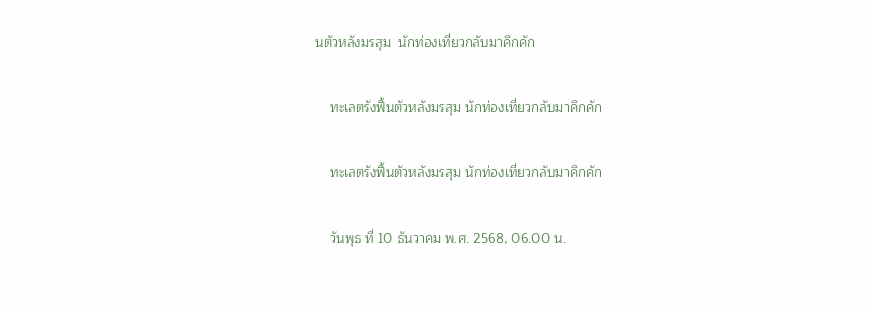นตัวหลังมรสุม  นักท่องเที่ยวกลับมาคึกคัก

    ทะเลตรังฟื้นตัวหลังมรสุม นักท่องเที่ยวกลับมาคึกคัก

    ทะเลตรังฟื้นตัวหลังมรสุม นักท่องเที่ยวกลับมาคึกคัก

    วันพุธ ที่ 10 ธันวาคม พ.ศ. 2568, 06.00 น.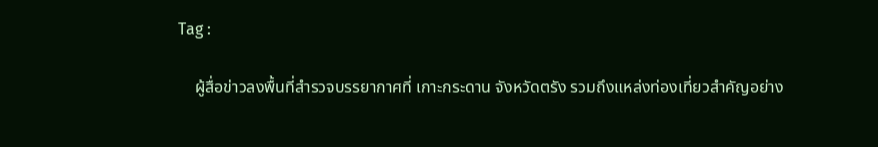Tag :

    ผู้สื่อข่าวลงพื้นที่สำรวจบรรยากาศที่ เกาะกระดาน จังหวัดตรัง รวมถึงแหล่งท่องเที่ยวสำคัญอย่าง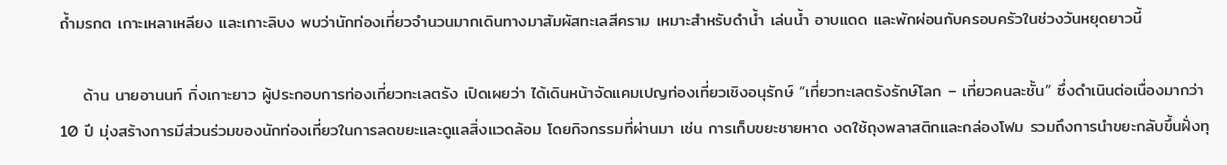ถ้ำมรกต เกาะเหลาเหลียง และเกาะลิบง พบว่านักท่องเที่ยวจำนวนมากเดินทางมาสัมผัสทะเลสีคราม เหมาะสำหรับดำน้ำ เล่นน้ำ อาบแดด และพักผ่อนกับครอบครัวในช่วงวันหยุดยาวนี้

    ด้าน นายอานนท์ กิ่งเกาะยาว ผู้ประกอบการท่องเที่ยวทะเลตรัง เปิดเผยว่า ได้เดินหน้าจัดแคมเปญท่องเที่ยวเชิงอนุรักษ์ “เที่ยวทะเลตรังรักษ์โลก – เที่ยวคนละชั้น” ซึ่งดำเนินต่อเนื่องมากว่า 10 ปี มุ่งสร้างการมีส่วนร่วมของนักท่องเที่ยวในการลดขยะและดูแลสิ่งแวดล้อม โดยกิจกรรมที่ผ่านมา เช่น การเก็บขยะชายหาด งดใช้ถุงพลาสติกและกล่องโฟม รวมถึงการนำขยะกลับขึ้นฝั่งทุ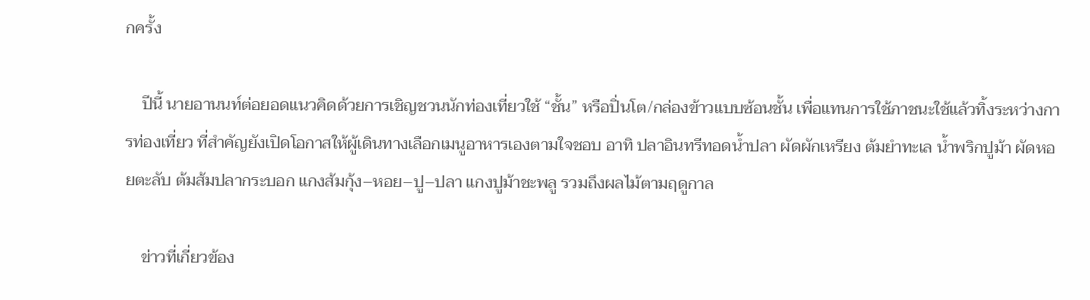กครั้ง

    ปีนี้ นายอานนท์ต่อยอดแนวคิดด้วยการเชิญชวนนักท่องเที่ยวใช้ “ชั้น” หรือปิ่นโต/กล่องข้าวแบบซ้อนชั้น เพื่อแทนการใช้ภาชนะใช้แล้วทิ้งระหว่างการท่องเที่ยว ที่สำคัญยังเปิดโอกาสให้ผู้เดินทางเลือกเมนูอาหารเองตามใจชอบ อาทิ ปลาอินทรีทอดน้ำปลา ผัดผักเหรียง ต้มยำทะเล น้ำพริกปูม้า ผัดหอยตะลับ ต้มส้มปลากระบอก แกงส้มกุ้ง–หอย–ปู–ปลา แกงปูม้าชะพลู รวมถึงผลไม้ตามฤดูกาล

    ข่าวที่เกี่ยวข้อง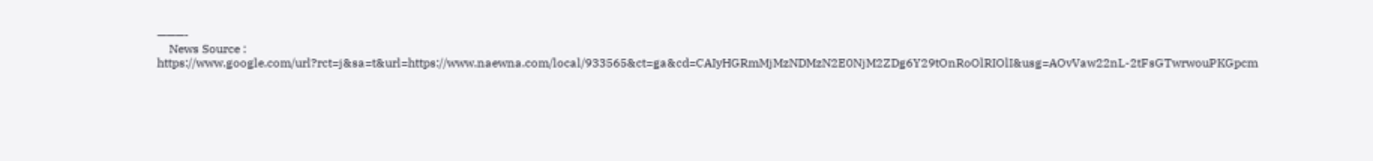———-
    News Source : https://www.google.com/url?rct=j&sa=t&url=https://www.naewna.com/local/933565&ct=ga&cd=CAIyHGRmMjMzNDMzN2E0NjM2ZDg6Y29tOnRoOlRIOlI&usg=AOvVaw22nL-2tFsGTwrwouPKGpcm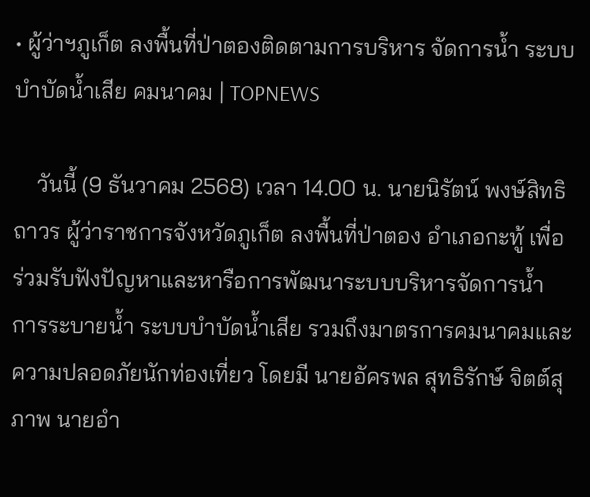• ผู้ว่าฯภูเก็ต ลงพื้นที่ป่าตองติดตามการบริหาร จัดการน้ำ ระบบบำบัดน้ำเสีย คมนาคม | TOPNEWS

    วันนี้ (9 ธันวาคม 2568) เวลา 14.00 น. นายนิรัตน์ พงษ์สิทธิถาวร ผู้ว่าราชการจังหวัดภูเก็ต ลงพื้นที่ป่าตอง อำเภอกะทู้ เพื่อร่วมรับฟังปัญหาและหารือการพัฒนาระบบบริหารจัดการน้ำ การระบายน้ำ ระบบบำบัดน้ำเสีย รวมถึงมาตรการคมนาคมและความปลอดภัยนักท่องเที่ยว โดยมี นายอัครพล สุทธิรักษ์ จิตต์สุภาพ นายอำ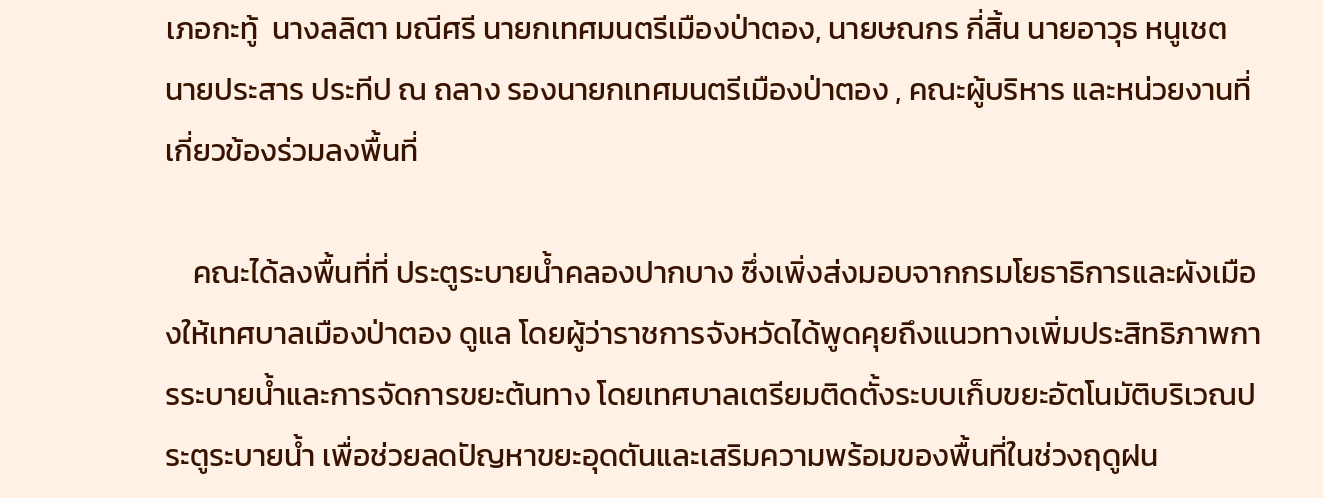เภอกะทู้  นางลลิตา มณีศรี นายกเทศมนตรีเมืองป่าตอง, นายษณกร กี่สิ้น นายอาวุธ หนูเชต นายประสาร ประทีป ณ ถลาง รองนายกเทศมนตรีเมืองป่าตอง , คณะผู้บริหาร และหน่วยงานที่เกี่ยวข้องร่วมลงพื้นที่

    คณะได้ลงพื้นที่ที่ ประตูระบายน้ำคลองปากบาง ซึ่งเพิ่งส่งมอบจากกรมโยธาธิการและผังเมืองให้เทศบาลเมืองป่าตอง ดูแล โดยผู้ว่าราชการจังหวัดได้พูดคุยถึงแนวทางเพิ่มประสิทธิภาพการระบายน้ำและการจัดการขยะต้นทาง โดยเทศบาลเตรียมติดตั้งระบบเก็บขยะอัตโนมัติบริเวณประตูระบายน้ำ เพื่อช่วยลดปัญหาขยะอุดตันและเสริมความพร้อมของพื้นที่ในช่วงฤดูฝน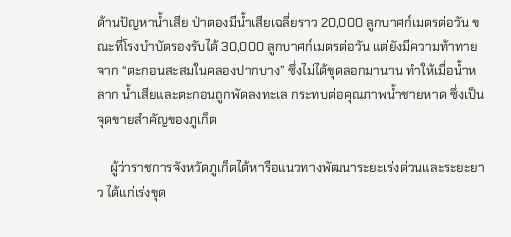ด้านปัญหาน้ำเสีย ป่าตองมีน้ำเสียเฉลี่ยราว 20,000 ลูกบาศก์เมตรต่อวัน ขณะที่โรงบำบัดรองรับได้ 30,000 ลูกบาศก์เมตรต่อวัน แต่ยังมีความท้าทายจาก “ตะกอนสะสมในคลองปากบาง” ซึ่งไม่ได้ขุดลอกมานาน ทำให้เมื่อน้ำหลาก น้ำเสียและตะกอนถูกพัดลงทะเล กระทบต่อคุณภาพน้ำชายหาด ซึ่งเป็นจุดขายสำคัญของภูเก็ต

    ผู้ว่าราชการจังหวัดภูเก็ตได้หารือแนวทางพัฒนาระยะเร่งด่วนและระยะยาว ได้แก่เร่งขุด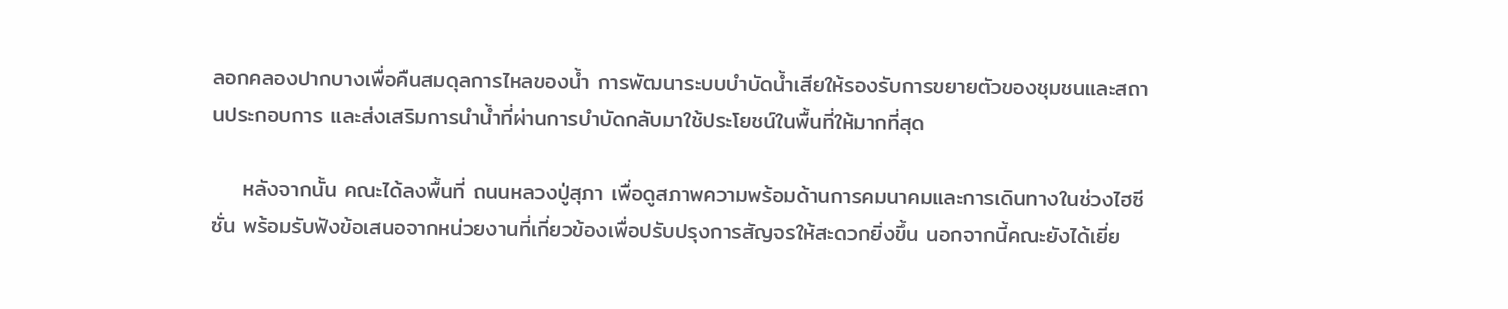ลอกคลองปากบางเพื่อคืนสมดุลการไหลของน้ำ การพัฒนาระบบบำบัดน้ำเสียให้รองรับการขยายตัวของชุมชนและสถานประกอบการ และส่งเสริมการนำน้ำที่ผ่านการบำบัดกลับมาใช้ประโยชน์ในพื้นที่ให้มากที่สุด

    หลังจากนั้น คณะได้ลงพื้นที่ ถนนหลวงปู่สุภา เพื่อดูสภาพความพร้อมด้านการคมนาคมและการเดินทางในช่วงไฮซีซั่น พร้อมรับฟังข้อเสนอจากหน่วยงานที่เกี่ยวข้องเพื่อปรับปรุงการสัญจรให้สะดวกยิ่งขึ้น นอกจากนี้คณะยังได้เยี่ย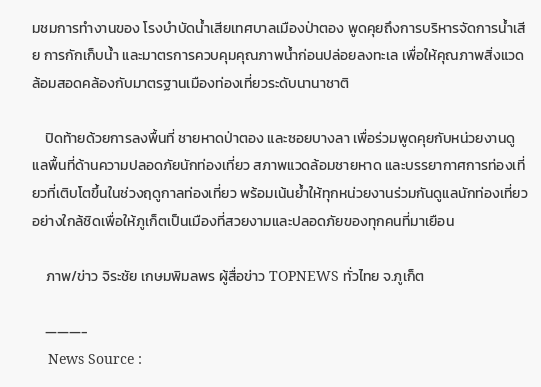มชมการทำงานของ โรงบำบัดน้ำเสียเทศบาลเมืองป่าตอง พูดคุยถึงการบริหารจัดการน้ำเสีย การกักเก็บน้ำ และมาตรการควบคุมคุณภาพน้ำก่อนปล่อยลงทะเล เพื่อให้คุณภาพสิ่งแวดล้อมสอดคล้องกับมาตรฐานเมืองท่องเที่ยวระดับนานาชาติ

    ปิดท้ายด้วยการลงพื้นที่ ชายหาดป่าตอง และซอยบางลา เพื่อร่วมพูดคุยกับหน่วยงานดูแลพื้นที่ด้านความปลอดภัยนักท่องเที่ยว สภาพแวดล้อมชายหาด และบรรยากาศการท่องเที่ยวที่เติบโตขึ้นในช่วงฤดูกาลท่องเที่ยว พร้อมเน้นย้ำให้ทุกหน่วยงานร่วมกันดูแลนักท่องเที่ยวอย่างใกล้ชิดเพื่อให้ภูเก็ตเป็นเมืองที่สวยงามและปลอดภัยของทุกคนที่มาเยือน

    ภาพ/ข่าว จิระชัย เกษมพิมลพร ผู้สื่อข่าว TOPNEWS ทั่วไทย จ.ภูเก็ต

    ———-
    News Source :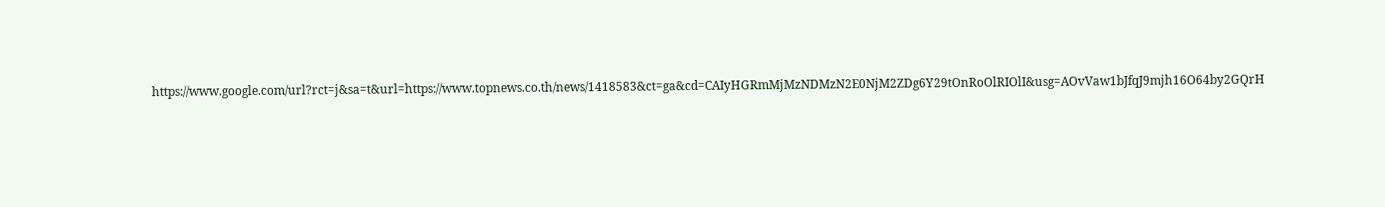https://www.google.com/url?rct=j&sa=t&url=https://www.topnews.co.th/news/1418583&ct=ga&cd=CAIyHGRmMjMzNDMzN2E0NjM2ZDg6Y29tOnRoOlRIOlI&usg=AOvVaw1bJfqJ9mjh16O64by2GQrH